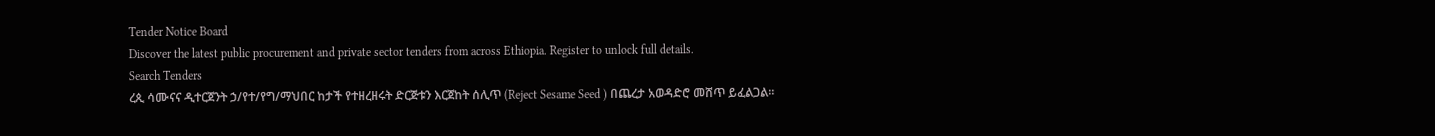Tender Notice Board
Discover the latest public procurement and private sector tenders from across Ethiopia. Register to unlock full details.
Search Tenders
ረጲ ሳሙናና ዲተርጀንት ኃ/የተ/የግ/ማህበር ከታች የተዘረዘሩት ድርጅቱን እርጀከት ሰሊጥ (Reject Sesame Seed ) በጨረታ አወዳድሮ መሸጥ ይፈልጋል።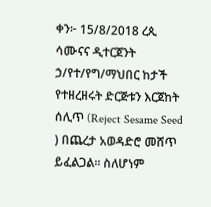ቀን፦ 15/8/2018 ረጲ ሳሙናና ዲተርጀንት ኃ/የተ/የግ/ማህበር ከታች የተዘረዘሩት ድርጅቱን እርጀከት ሰሊጥ (Reject Sesame Seed ) በጨረታ አወዳድሮ መሸጥ ይፈልጋል። ስለሆነም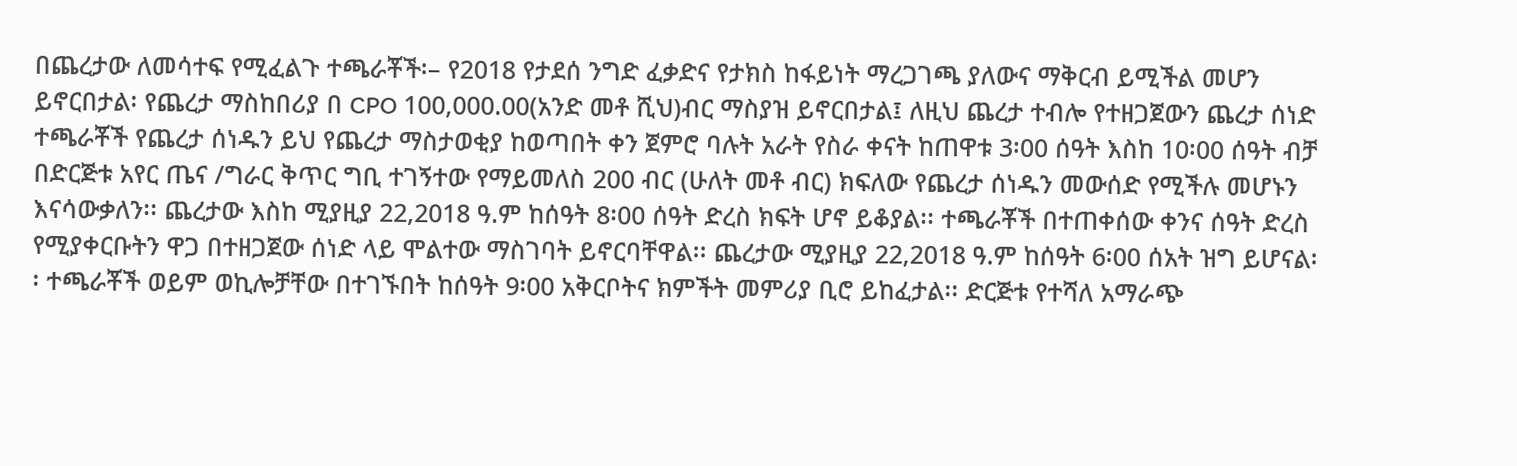በጨረታው ለመሳተፍ የሚፈልጉ ተጫራቾች፡– የ2018 የታደሰ ንግድ ፈቃድና የታክስ ከፋይነት ማረጋገጫ ያለውና ማቅርብ ይሚችል መሆን ይኖርበታል፡ የጨረታ ማስከበሪያ በ CPO 100,000.00(አንድ መቶ ሺህ)ብር ማስያዝ ይኖርበታል፤ ለዚህ ጨረታ ተብሎ የተዘጋጀውን ጨረታ ሰነድ ተጫራቾች የጨረታ ሰነዱን ይህ የጨረታ ማስታወቂያ ከወጣበት ቀን ጀምሮ ባሉት አራት የስራ ቀናት ከጠዋቱ 3፡00 ሰዓት እስከ 10፡00 ሰዓት ብቻ በድርጅቱ አየር ጤና /ግራር ቅጥር ግቢ ተገኝተው የማይመለስ 200 ብር (ሁለት መቶ ብር) ክፍለው የጨረታ ሰነዱን መውሰድ የሚችሉ መሆኑን እናሳውቃለን፡፡ ጨረታው እስከ ሚያዚያ 22,2018 ዓ.ም ከሰዓት 8፡00 ሰዓት ድረስ ክፍት ሆኖ ይቆያል፡፡ ተጫራቾች በተጠቀሰው ቀንና ሰዓት ድረስ የሚያቀርቡትን ዋጋ በተዘጋጀው ሰነድ ላይ ሞልተው ማስገባት ይኖርባቸዋል፡፡ ጨረታው ሚያዚያ 22,2018 ዓ.ም ከሰዓት 6፡00 ሰአት ዝግ ይሆናል፡፡ ተጫራቾች ወይም ወኪሎቻቸው በተገኙበት ከሰዓት 9፡00 አቅርቦትና ክምችት መምሪያ ቢሮ ይከፈታል፡፡ ድርጅቱ የተሻለ አማራጭ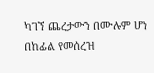ካገኘ ጨረታውን በሙሉም ሆነ በከፊል የመሰረዝ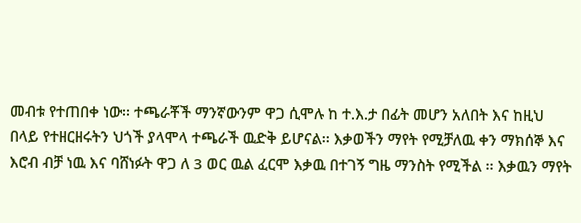መብቱ የተጠበቀ ነው፡፡ ተጫራቾች ማንኛውንም ዋጋ ሲሞሉ ከ ተ.እ.ታ በፊት መሆን አለበት እና ከዚህ በላይ የተዘርዘሩትን ህጎች ያላሞላ ተጫራች ዉድቅ ይሆናል፡፡ እቃወችን ማየት የሚቻለዉ ቀን ማክሰኞ እና እሮብ ብቻ ነዉ እና ባሸነፉት ዋጋ ለ 3 ወር ዉል ፈርሞ እቃዉ በተገኝ ግዜ ማንስት የሚችል ፡፡ እቃዉን ማየት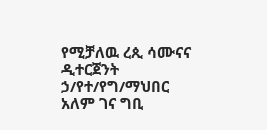የሚቻለዉ ረጲ ሳሙናና ዲተርጀንት ኃ/የተ/የግ/ማህበር አለም ገና ግቢ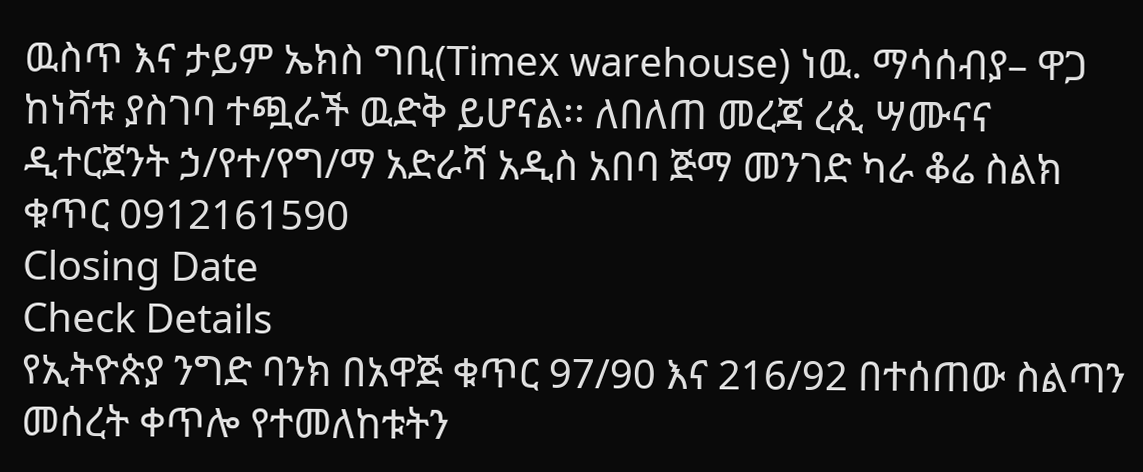ዉስጥ እና ታይም ኤክስ ግቢ(Timex warehouse) ነዉ. ማሳሰብያ– ዋጋ ከነቫቱ ያስገባ ተጯራች ዉድቅ ይሆናል፡፡ ለበለጠ መረጃ ረጲ ሣሙናና ዲተርጀንት ኃ/የተ/የግ/ማ አድራሻ አዲስ አበባ ጅማ መንገድ ካራ ቆሬ ስልክ ቁጥር 0912161590
Closing Date
Check Details
የኢትዮጵያ ንግድ ባንክ በአዋጅ ቁጥር 97/90 እና 216/92 በተሰጠው ስልጣን መሰረት ቀጥሎ የተመለከቱትን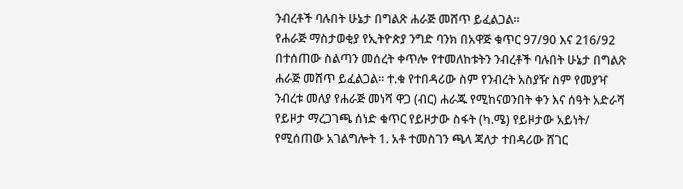ንብረቶች ባሉበት ሁኔታ በግልጽ ሐራጅ መሸጥ ይፈልጋል፡፡
የሐራጅ ማስታወቂያ የኢትዮጵያ ንግድ ባንክ በአዋጅ ቁጥር 97/90 እና 216/92 በተሰጠው ስልጣን መሰረት ቀጥሎ የተመለከቱትን ንብረቶች ባሉበት ሁኔታ በግልጽ ሐራጅ መሸጥ ይፈልጋል፡፡ ተ.ቁ የተበዳሪው ስም የንብረት አስያዥ ስም የመያዣ ንብረቱ መለያ የሐራጅ መነሻ ዋጋ (ብር) ሐራጁ የሚከናወንበት ቀን እና ሰዓት አድራሻ የይዞታ ማረጋገጫ ሰነድ ቁጥር የይዞታው ስፋት (ካ.ሜ) የይዞታው አይነት/ የሚሰጠው አገልግሎት 1. አቶ ተመስገን ጫላ ጃለታ ተበዳሪው ሸገር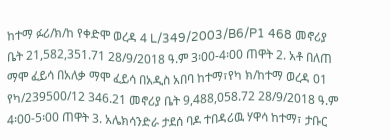ከተማ ፉሪ/ክ/ከ የቀድሞ ወረዳ 4 L/349/2003/B6/P1 468 መኖሪያ ቤት 21,582,351.71 28/9/2018 ዓ.ም 3፡00-4፡00 ጠዋት 2. አቶ በለጠ ማሞ ፈይሳ በአለቃ ማሞ ፈይሳ በአዲስ አበባ ከተማ፣የካ ክ/ከተማ ወረዳ 01 የካ/239500/12 346.21 መኖሪያ ቤት 9,488,058.72 28/9/2018 ዓ.ም 4፡00-5፡00 ጠዋት 3. አሌክሳንድራ ታደሰ ባዶ ተበዳሪዉ ሃዋሳ ከተማ፣ ታቡር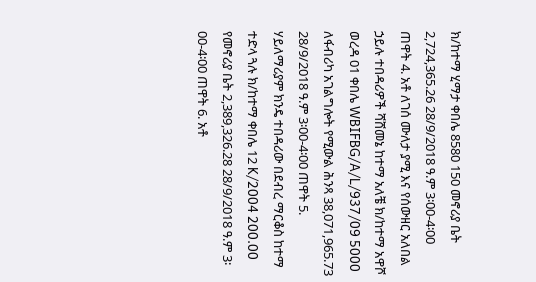ክ/ከተማ ሂማታ ቀበሌ 8580 150 መኖሪያ ቤት 2,724,365.26 28/9/2018 ዓ.ም 3፡00-4፡00 ጠዋት 4. አቶ ለገሰ ሙለታ ያሚ እና የሰውዘር አለበል ኃይሉ ተበዳሪዎች ሻሸመኔ ከተማ አለቼ ክ/ከተማ አዋሾ ወረዳ 01 ቀበሌ WBIFBG/A/L/937/09 5000 ለፋብሪካ አገልግሎት የሚውል ሕንጻ 38,071,965.73 28/9/2018 ዓ.ም 3፡00-4፡00 ጠዋት 5. ሃይለማሪያም ክንዴ ተበዳሪው በደብረ ማርቆስ ከተማ ተድላ ጓሉ ክ/ከተማ ቀበሌ 12 K/2004 200.00 የመኖሪያ ቤት 2,389,326.28 28/9/2018 ዓ.ም 3፡00-4፡00 ጠዋት 6. አቶ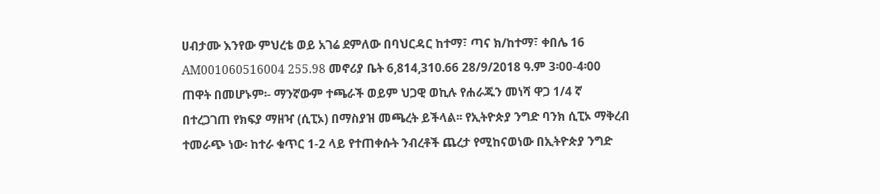ሀብታሙ እንየው ምህረቴ ወይ አገሬ ደምለው በባህርዳር ከተማ፣ ጣና ክ/ከተማ፣ ቀበሌ 16 AM001060516004 255.98 መኖሪያ ቤት 6,814,310.66 28/9/2018 ዓ.ም 3፡00-4፡00 ጠዋት በመሆኑም፡- ማንኛውም ተጫራች ወይም ህጋዊ ወኪሉ የሐራጁን መነሻ ዋጋ 1/4 ኛ በተረጋገጠ የክፍያ ማዘዣ (ሲፒኦ) በማስያዝ መጫረት ይችላል፡፡ የኢትዮጵያ ንግድ ባንክ ሲፒኦ ማቅረብ ተመራጭ ነው፡ ከተራ ቁጥር 1-2 ላይ የተጠቀሱት ንብረቶች ጨረታ የሚከናወነው በኢትዮጵያ ንግድ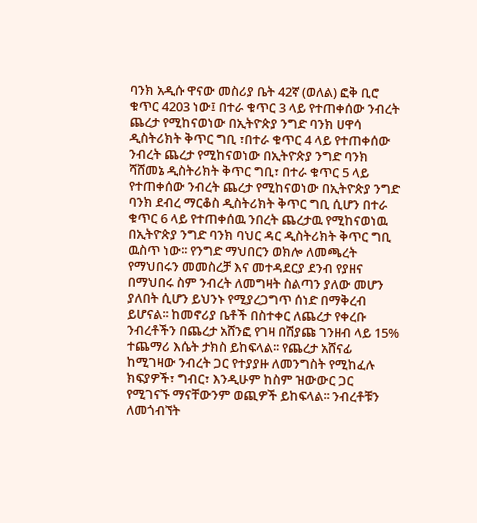ባንክ አዲሱ ዋናው መስሪያ ቤት 42ኛ (ወለል) ፎቅ ቢሮ ቁጥር 4203 ነው፤ በተራ ቁጥር 3 ላይ የተጠቀሰው ንብረት ጨረታ የሚከናወነው በኢትዮጵያ ንግድ ባንክ ሀዋሳ ዲስትሪክት ቅጥር ግቢ ፣በተራ ቁጥር 4 ላይ የተጠቀሰው ንብረት ጨረታ የሚከናወነው በኢትዮጵያ ንግድ ባንክ ሻሸመኔ ዲስትሪክት ቅጥር ግቢ፣ በተራ ቁጥር 5 ላይ የተጠቀሰው ንብረት ጨረታ የሚከናወነው በኢትዮጵያ ንግድ ባንክ ደብረ ማርቆስ ዲስትሪክት ቅጥር ግቢ ሲሆን በተራ ቁጥር 6 ላይ የተጠቀሰዉ ንበረት ጨረታዉ የሚከናወነዉ በኢትዮጵያ ንግድ ባንክ ባህር ዳር ዲስትሪክት ቅጥር ግቢ ዉስጥ ነው፡፡ የንግድ ማህበርን ወክሎ ለመጫረት የማህበሩን መመስረቻ እና መተዳደርያ ደንብ የያዘና በማህበሩ ስም ንብረት ለመግዛት ስልጣን ያለው መሆን ያለበት ሲሆን ይህንኑ የሚያረጋግጥ ሰነድ በማቅረብ ይሆናል፡፡ ከመኖሪያ ቤቶች በስተቀር ለጨረታ የቀረቡ ንብረቶችን በጨረታ አሸንፎ የገዛ በሽያጩ ገንዘብ ላይ 15% ተጨማሪ እሴት ታክስ ይከፍላል፡፡ የጨረታ አሸናፊ ከሚገዛው ንብረት ጋር የተያያዙ ለመንግስት የሚከፈሉ ክፍያዎች፣ ግብር፣ እንዲሁም ከስም ዝውውር ጋር የሚገናኙ ማናቸውንም ወጪዎች ይከፍላል፡፡ ንብረቶቹን ለመጎብኘት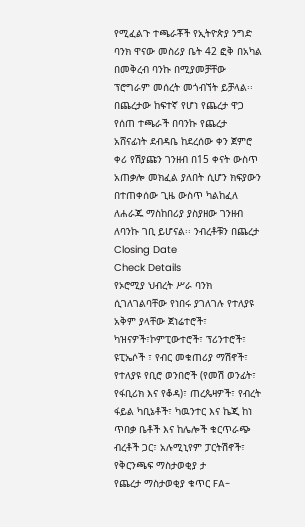የሚፈልጉ ተጫራቾች የኢትዮጵያ ንግድ ባንክ ዋናው መስሪያ ቤት 42 ፎቅ በአካል በመቅረብ ባንኩ በሚያመቻቸው ፕሮግራም መሰረት መጎብኘት ይቻላል፡፡ በጨረታው ከፍተኛ የሆነ የጨረታ ዋጋ የሰጠ ተጫራች በባንኩ የጨረታ አሸናፊነት ደብዳቤ ከደረሰው ቀን ጀምሮ ቀሪ የሽያጩን ገንዘብ በ15 ቀናት ውስጥ አጠቃሎ መክፈል ያለበት ሲሆን ክፍያውን በተጠቀሰው ጊዜ ውስጥ ካልከፈለ ለሐራጁ ማስከበሪያ ያስያዘው ገንዘብ ለባንኩ ገቢ ይሆናል፡፡ ንብረቶቹን በጨረታ
Closing Date
Check Details
የኦሮሚያ ህብረት ሥራ ባንክ ሲገለገልባቸው የነበሩ ያገለገሉ የተለያዩ አቅም ያላቸው ጀነሬተሮች፣ ካዝናዎች፣ኮምፒውተሮች፣ ፕሪንተሮች፣ ዩፒኤሶች ፣ የብር መቁጠሪያ ማሽኖች፣ የተለያዩ የቢሮ ወንበሮች (የመሽ ወንፊት፣ የፋቢሪክ እና የቆዳ)፣ ጠረጴዛዎች፣ የብረት ፋይል ካቢኔቶች፣ ካዉንተር እና ኬጂ ከነ ጥበቃ ቤቶች እና ከሌሎች ቁርጥራጭ ብረቶች ጋር፣ አሉሚኒየም ፓርትሽኖች፣ የቅርንጫፍ ማስታወቂያ ታ
የጨረታ ማስታወቂያ ቁጥር FA-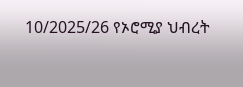10/2025/26 የኦሮሚያ ህብረት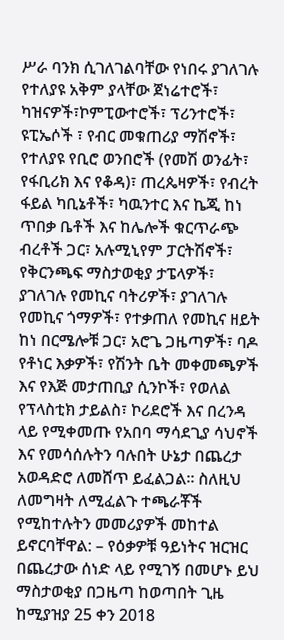ሥራ ባንክ ሲገለገልባቸው የነበሩ ያገለገሉ የተለያዩ አቅም ያላቸው ጀነሬተሮች፣ ካዝናዎች፣ኮምፒውተሮች፣ ፕሪንተሮች፣ ዩፒኤሶች ፣ የብር መቁጠሪያ ማሽኖች፣ የተለያዩ የቢሮ ወንበሮች (የመሽ ወንፊት፣ የፋቢሪክ እና የቆዳ)፣ ጠረጴዛዎች፣ የብረት ፋይል ካቢኔቶች፣ ካዉንተር እና ኬጂ ከነ ጥበቃ ቤቶች እና ከሌሎች ቁርጥራጭ ብረቶች ጋር፣ አሉሚኒየም ፓርትሽኖች፣ የቅርንጫፍ ማስታወቂያ ታፔላዎች፣ ያገለገሉ የመኪና ባትሪዎች፣ ያገለገሉ የመኪና ጎማዎች፣ የተቃጠለ የመኪና ዘይት ከነ በርሜሎቹ ጋር፣ አሮጌ ጋዜጣዎች፣ ባዶ የቶነር እቃዎች፣ የሽንት ቤት መቀመጫዎች እና የእጅ መታጠቢያ ሲንኮች፣ የወለል የፕላስቲክ ታይልስ፣ ኮሪደሮች እና በረንዳ ላይ የሚቀመጡ የአበባ ማሳደጊያ ሳህኖች እና የመሳሰሉትን ባሉበት ሁኔታ በጨረታ አወዳድሮ ለመሸጥ ይፈልጋል። ስለዚህ ለመግዛት ለሚፈልጉ ተጫራቾች የሚከተሉትን መመሪያዎች መከተል ይኖርባቸዋል: – የዕቃዎቹ ዓይነትና ዝርዝር በጨረታው ሰነድ ላይ የሚገኝ በመሆኑ ይህ ማስታወቂያ በጋዜጣ ከወጣበት ጊዜ ከሚያዝያ 25 ቀን 2018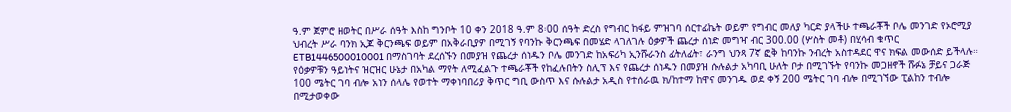ዓ.ም ጀምሮ ዘወትር በሥራ ሰዓት እስከ ግንቦት 10 ቀን 2018 ዓ.ም 8፡00 ሰዓት ድረስ የግብር ከፋይ ምዝገባ ሰርተፊኬት ወይም የግብር መለያ ካርድ ያላችሁ ተጫራቾች ቦሌ መንገድ የኦሮሚያ ህብረት ሥራ ባንክ ኢጆ ቅርንጫፍ ወይም በአቅራቢያዎ በሚገኝ የባንኩ ቅርንጫፍ በመሄድ ላገለገሉ ዕቃዎች ጨረታ ሰነድ መግዣ ብር 300.00 (ሦስት መቶ) በሂሳብ ቁጥር ETB1446500010001 በማስገባት ደረሰኙን በመያዝ የጨረታ ሰነዱን ቦሌ መንገድ ከአፍሪካ ኢንሹራንስ ፊትለፊት፣ ራንግ ህንጻ 7ኛ ፎቅ ከባንኩ ንብረት አስተዳደር ዋና ክፍል መውሰድ ይችላሉ። የዕቃዎቹን ዓይነትና ዝርዝር ሁኔታ በአካል ማየት ለሚፈልጉ ተጫራቾች የከፈሉበትን ስሊፕ እና የጨረታ ሰነዱን በመያዝ ሱሉልታ አካባቢ ሁለት ቦታ በሚገኙት የባንኩ መጋዘኖች ሹፉኔ ቻይና ጋራጅ 100 ሜትር ገባ ብሎ አነን ሰላሌ የወተት ማቀነባበሪያ ቅጥር ግቢ ውስጥ እና ሱሉልታ አዲስ የተሰራዉ ክ/ከተማ ከዋና መንገዱ ወደ ቀኝ 200 ሜትር ገባ ብሎ በሚገኘው ፒልከን ተብሎ በሚታወቀው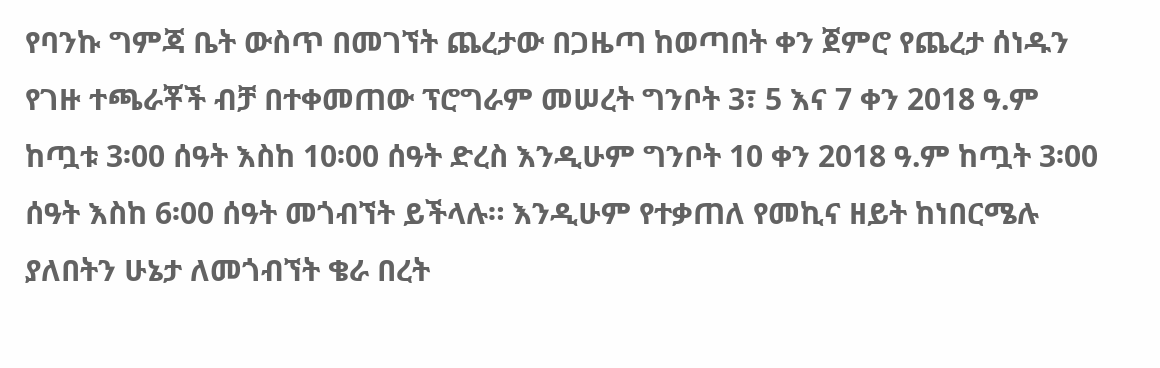የባንኩ ግምጃ ቤት ውስጥ በመገኘት ጨረታው በጋዜጣ ከወጣበት ቀን ጀምሮ የጨረታ ሰነዱን የገዙ ተጫራቾች ብቻ በተቀመጠው ፕሮግራም መሠረት ግንቦት 3፣ 5 እና 7 ቀን 2018 ዓ.ም ከጧቱ 3፡00 ሰዓት እስከ 10፡00 ሰዓት ድረስ እንዲሁም ግንቦት 10 ቀን 2018 ዓ.ም ከጧት 3፡00 ሰዓት እስከ 6፡00 ሰዓት መጎብኘት ይችላሉ። እንዲሁም የተቃጠለ የመኪና ዘይት ከነበርሜሉ ያለበትን ሁኔታ ለመጎብኘት ቄራ በረት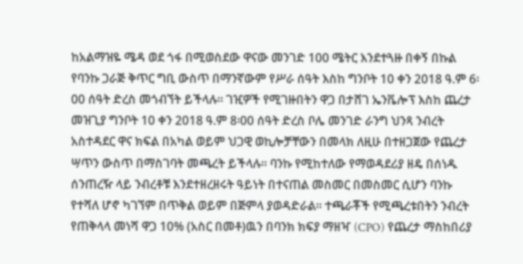ከአልማዝዬ ሜዳ ወደ ጎፋ በሚወስደው ዋናው መንገድ 100 ሜትር እንደተጓዙ በቀኝ በኩል የባንኩ ጋራጅ ቅጥር ግቢ ውስጥ በማንኛውም የሥራ ሰዓት እስከ ግንቦት 10 ቀን 2018 ዓ.ም 6፡00 ሰዓት ድረስ መጎብኘት ይችላሉ። ገዢዎች የሚገዙበትን ዋጋ በታሸገ ኤንቬሎፕ እስከ ጨረታ መዝጊያ ግንቦት 10 ቀን 2018 ዓ.ም 8፡00 ሰዓት ድረስ ቦሌ መንገድ ራንግ ህንጻ ንብረት አስተዳደር ዋና ክፍል በአካል ወይም ህጋዊ ወኪሎቻቸውን በመላክ ለዚሁ በተዘጋጀው የጨረታ ሣጥን ውስጥ በማስገባት መጫረት ይችላሉ። ባንኩ የሚከተለው የማወዳደሪያ ዘዴ በሰነዱ ሰንጠረዥ ላይ ንብረቶቹ እንደተዘረዘሩት ዓይነት በተናጠል መስመር በመስመር ሲሆን ባንኩ የተሻለ ሆኖ ካገኘም በጥቅል ወይም በጅምላ ያወዳድራል። ተጫራቾች የሚጫረቱበትን ንብረት የጠቅላላ መነሻ ዋጋ 10% (አስር በመቶ)ዉን በባንክ ክፍያ ማዘዣ (CPO) የጨረታ ማስከበሪያ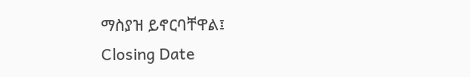ማስያዝ ይኖርባቸዋል፤
Closing Date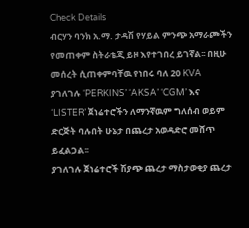Check Details
ብርሃን ባንክ አ.ማ. ታዳሽ የሃይል ምንጭ አማራጮችን የመጠቀም ስትራቴጂ ይዞ እየተገበረ ይገኛል፡፡ በዚሁ መሰረት ሲጠቀምባቸዉ የነበሩ ባለ 20 KVA ያገለገሉ ‘PERKINS’ ‘AKSA’ ‘CGM’ እና ‘LISTER’ ጀነሬተሮችን ለማንኛዉም ግለሰብ ወይም ድርጅት ባሉበት ሁኔታ በጨረታ አወዳድሮ መሸጥ ይፈልጋል፡፡
ያገለገሉ ጀነሬተሮች ሽያጭ ጨረታ ማስታወቂያ ጨረታ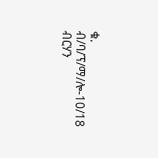ቁ. ብ/ባ/ፕ/ማ/ሎ-10/18 ብርሃን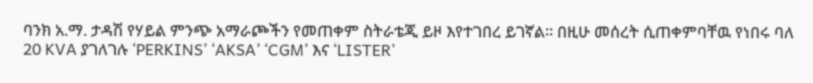ባንክ አ.ማ. ታዳሽ የሃይል ምንጭ አማራጮችን የመጠቀም ስትራቴጂ ይዞ እየተገበረ ይገኛል፡፡ በዚሁ መሰረት ሲጠቀምባቸዉ የነበሩ ባለ 20 KVA ያገለገሉ ‘PERKINS’ ‘AKSA’ ‘CGM’ እና ‘LISTER’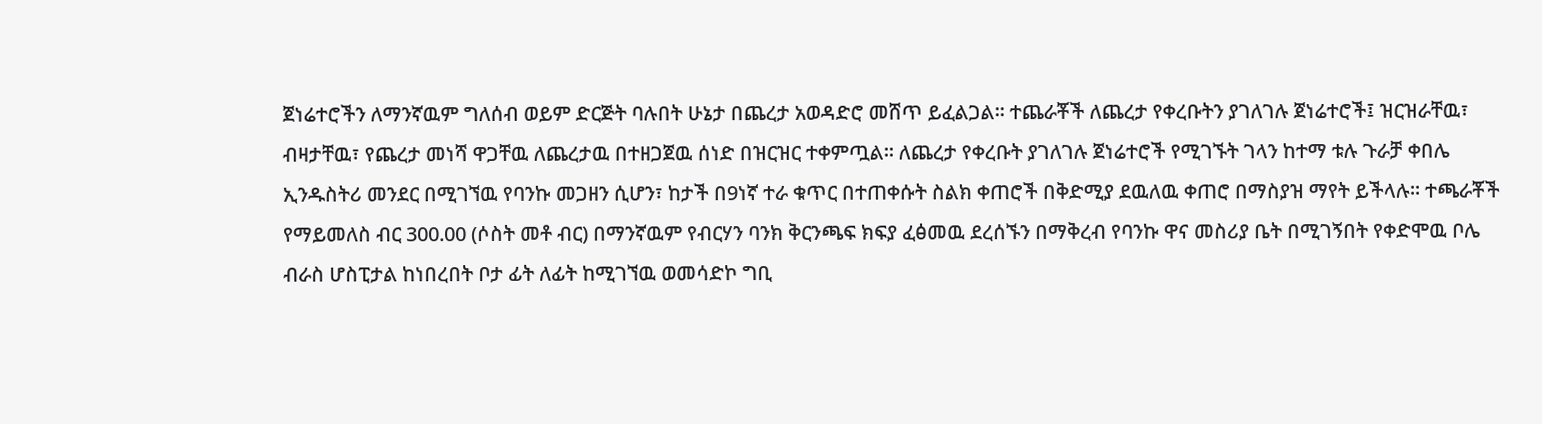ጀነሬተሮችን ለማንኛዉም ግለሰብ ወይም ድርጅት ባሉበት ሁኔታ በጨረታ አወዳድሮ መሸጥ ይፈልጋል፡፡ ተጨራቾች ለጨረታ የቀረቡትን ያገለገሉ ጀነሬተሮች፤ ዝርዝራቸዉ፣ ብዛታቸዉ፣ የጨረታ መነሻ ዋጋቸዉ ለጨረታዉ በተዘጋጀዉ ሰነድ በዝርዝር ተቀምጧል፡፡ ለጨረታ የቀረቡት ያገለገሉ ጀነሬተሮች የሚገኙት ገላን ከተማ ቱሉ ጉራቻ ቀበሌ ኢንዱስትሪ መንደር በሚገኘዉ የባንኩ መጋዘን ሲሆን፣ ከታች በ9ነኛ ተራ ቁጥር በተጠቀሱት ስልክ ቀጠሮች በቅድሚያ ደዉለዉ ቀጠሮ በማስያዝ ማየት ይችላሉ፡፡ ተጫራቾች የማይመለስ ብር 300.00 (ሶስት መቶ ብር) በማንኛዉም የብርሃን ባንክ ቅርንጫፍ ክፍያ ፈፅመዉ ደረሰኙን በማቅረብ የባንኩ ዋና መስሪያ ቤት በሚገኝበት የቀድሞዉ ቦሌ ብራስ ሆስፒታል ከነበረበት ቦታ ፊት ለፊት ከሚገኘዉ ወመሳድኮ ግቢ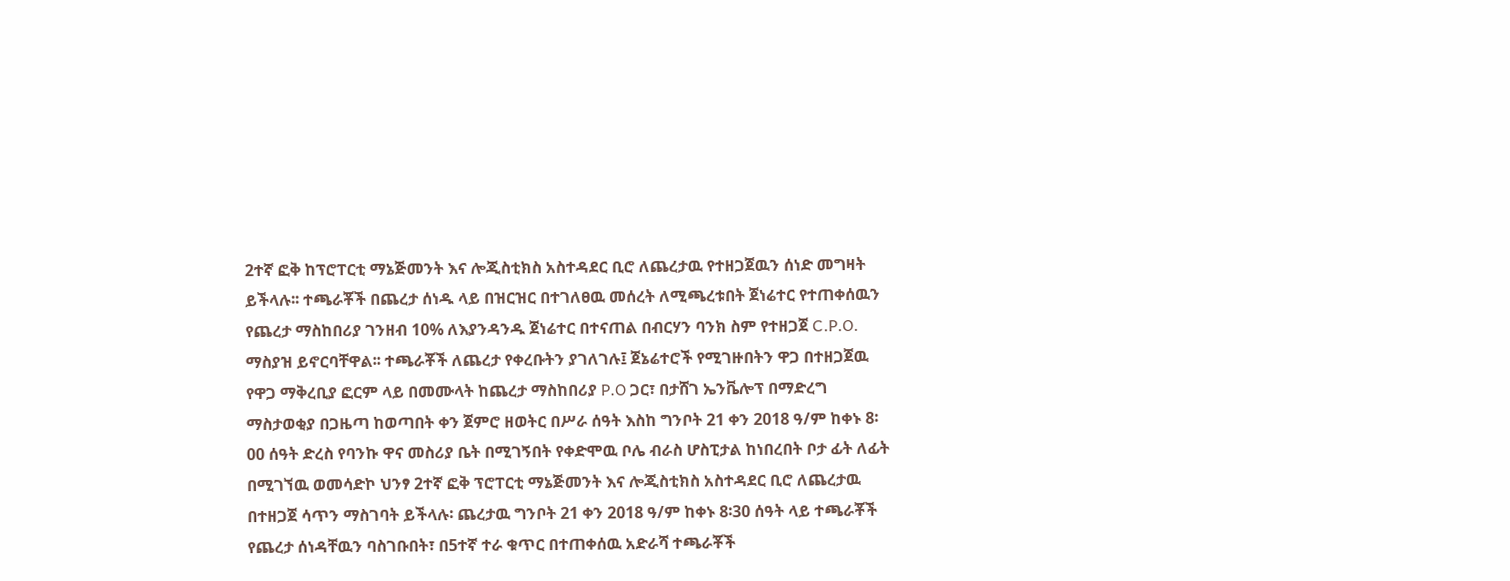2ተኛ ፎቅ ከፕሮፐርቲ ማኔጅመንት እና ሎጂስቲክስ አስተዳደር ቢሮ ለጨረታዉ የተዘጋጀዉን ሰነድ መግዛት ይችላሉ፡፡ ተጫራቾች በጨረታ ሰነዱ ላይ በዝርዝር በተገለፀዉ መሰረት ለሚጫረቱበት ጀነሬተር የተጠቀሰዉን የጨረታ ማስከበሪያ ገንዘብ 10% ለእያንዳንዱ ጀነሬተር በተናጠል በብርሃን ባንክ ስም የተዘጋጀ C.P.O. ማስያዝ ይኖርባቸዋል፡፡ ተጫራቾች ለጨረታ የቀረቡትን ያገለገሉ፤ ጀኔሬተሮች የሚገዙበትን ዋጋ በተዘጋጀዉ የዋጋ ማቅረቢያ ፎርም ላይ በመሙላት ከጨረታ ማስከበሪያ P.O ጋር፣ በታሸገ ኤንቬሎፕ በማድረግ ማስታወቂያ በጋዜጣ ከወጣበት ቀን ጀምሮ ዘወትር በሥራ ሰዓት እስከ ግንቦት 21 ቀን 2018 ዓ/ም ከቀኑ 8፡00 ሰዓት ድረስ የባንኩ ዋና መስሪያ ቤት በሚገኝበት የቀድሞዉ ቦሌ ብራስ ሆስፒታል ከነበረበት ቦታ ፊት ለፊት በሚገኘዉ ወመሳድኮ ህንፃ 2ተኛ ፎቅ ፕሮፐርቲ ማኔጅመንት እና ሎጂስቲክስ አስተዳደር ቢሮ ለጨረታዉ በተዘጋጀ ሳጥን ማስገባት ይችላሉ፡ ጨረታዉ ግንቦት 21 ቀን 2018 ዓ/ም ከቀኑ 8፡30 ሰዓት ላይ ተጫራቾች የጨረታ ሰነዳቸዉን ባስገቡበት፣ በ5ተኛ ተራ ቁጥር በተጠቀሰዉ አድራሻ ተጫራቾች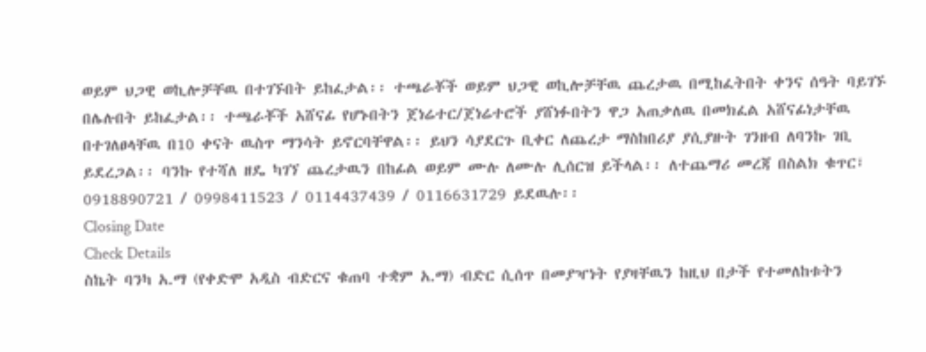ወይም ህጋዊ ወኪሎቻቸዉ በተገኙበት ይከፈታል፡፡ ተጫራቾች ወይም ህጋዊ ወኪሎቻቸዉ ጨረታዉ በሚከፈትበት ቀንና ሰዓት ባይገኙ በሌሉበት ይከፈታል፡፡ ተጫራቾች አሸናፊ የሆኑበትን ጀነሬተር/ጀነሬተሮች ያሸነፉበትን ዋጋ አጠቃለዉ በመክፈል አሸናፊነታቸዉ በተገለፀላቸዉ በ10 ቀናት ዉስጥ ማንሳት ይኖርባቸዋል፡፡ ይህን ሳያደርጉ ቢቀር ለጨረታ ማስከበሪያ ያሲያዙት ገንዘብ ለባንኩ ገቢ ይደረጋል፡፡ ባንኩ የተሻለ ዘዴ ካገኘ ጨረታዉን በከፊል ወይም ሙሉ ለሙሉ ሊሰርዝ ይችላል፡፡ ለተጨማሪ መረጃ በስልክ ቁጥር፣ 0918890721 / 0998411523 / 0114437439 / 0116631729 ይደዉሉ፡፡
Closing Date
Check Details
ስኬት ባንካ አ.ማ (የቀድሞ አዲስ ብድርና ቁጠባ ተቋም አ.ማ) ብድር ሲሰጥ በመያዣነት የያዛቸዉን ከዚህ በታች የተመለከቱትን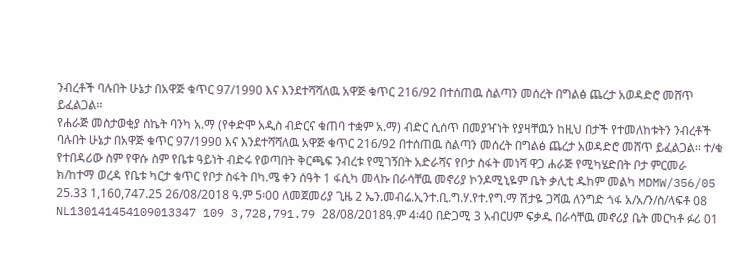ንብረቶች ባሉበት ሁኔታ በአዋጅ ቁጥር 97/1990 እና እንደተሻሻለዉ አዋጅ ቁጥር 216/92 በተሰጠዉ ስልጣን መሰረት በግልፅ ጨረታ አወዳድሮ መሸጥ ይፈልጋል፡፡
የሐራጅ መስታወቂያ ስኬት ባንካ አ.ማ (የቀድሞ አዲስ ብድርና ቁጠባ ተቋም አ.ማ) ብድር ሲሰጥ በመያዣነት የያዛቸዉን ከዚህ በታች የተመለከቱትን ንብረቶች ባሉበት ሁኔታ በአዋጅ ቁጥር 97/1990 እና እንደተሻሻለዉ አዋጅ ቁጥር 216/92 በተሰጠዉ ስልጣን መሰረት በግልፅ ጨረታ አወዳድሮ መሸጥ ይፈልጋል፡፡ ተ/ቁ የተበዳሪው ስም የዋሱ ስም የቤቱ ዓይነት ብድሩ የወጣበት ቅርጫፍ ንብረቱ የሚገኝበት አድራሻና የቦታ ስፋት መነሻ ዋጋ ሐራጅ የሚካሄድበት ቦታ ምርመራ ክ/ከተማ ወረዳ የቤቱ ካርታ ቁጥር የቦታ ስፋት በካ.ሜ ቀን ሰዓት 1 ፋሲካ መላኩ በራሳቸዉ መኖሪያ ኮንዶሚኒዬም ቤት ቃሊቲ ዱከም መልካ MDMW/356/05 25.33 1,160,747.25 26/08/2018 ዓ.ም 5፡00 ለመጀመሪያ ጊዜ 2 ኤን.መብሬ.ኢንተ.ቢ.ግ.ሃ.የተ.የግ.ማ ሽታዬ ጋሻዉ ለንግድ ጎፋ አ/አ/ን/ስ/ላፍቶ 08 NL130141454109013347 109 3,728,791.79 28/08/2018ዓ.ም 4፡40 በድጋሚ 3 አብርሀም ፍቃዱ በራሳቸዉ መኖሪያ ቤት መርካቶ ፉሪ 01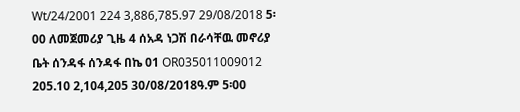Wt/24/2001 224 3,886,785.97 29/08/2018 5፡00 ለመጀመሪያ ጊዜ 4 ሰአዳ ነጋሽ በራሳቸዉ መኖሪያ ቤት ሰንዳፋ ሰንዳፋ በኬ 01 OR035011009012 205.10 2,104,205 30/08/2018ዓ.ም 5፡00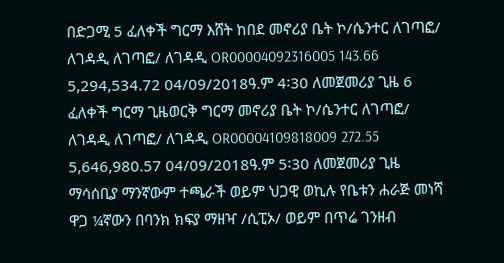በድጋሚ 5 ፈለቀች ግርማ እሸት ከበደ መኖሪያ ቤት ኮ/ሴንተር ለገጣፎ/ ለገዳዲ ለገጣፎ/ ለገዳዲ OR00004092316005 143.66 5,294,534.72 04/09/2018ዓ.ም 4፡30 ለመጀመሪያ ጊዜ 6 ፈለቀች ግርማ ጊዜወርቅ ግርማ መኖሪያ ቤት ኮ/ሴንተር ለገጣፎ/ ለገዳዲ ለገጣፎ/ ለገዳዲ OR00004109818009 272.55 5,646,980.57 04/09/2018ዓ.ም 5፡30 ለመጀመሪያ ጊዜ ማሳሰቢያ ማንኛውም ተጫራች ወይም ህጋዊ ወኪሉ የቤቱን ሐራጅ መነሻ ዋጋ ¼ኛውን በባንክ ክፍያ ማዘዣ /ሲፒኦ/ ወይም በጥሬ ገንዘብ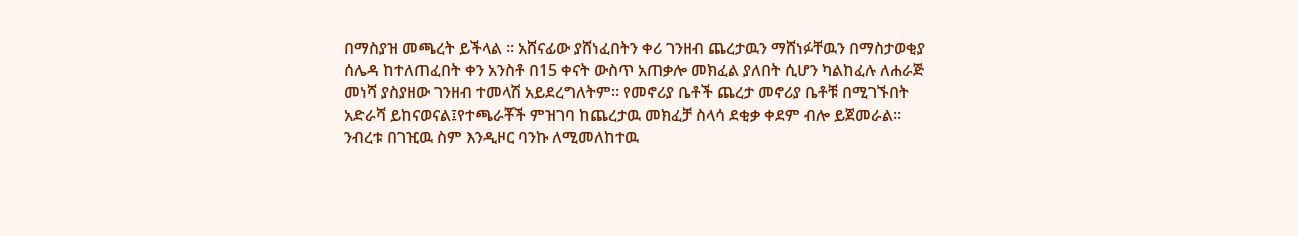በማስያዝ መጫረት ይችላል ፡፡ አሸናፊው ያሸነፈበትን ቀሪ ገንዘብ ጨረታዉን ማሸነፉቸዉን በማስታወቂያ ሰሌዳ ከተለጠፈበት ቀን አንስቶ በ15 ቀናት ውስጥ አጠቃሎ መክፈል ያለበት ሲሆን ካልከፈሉ ለሐራጅ መነሻ ያስያዘው ገንዘብ ተመላሽ አይደረግለትም፡፡ የመኖሪያ ቤቶች ጨረታ መኖሪያ ቤቶቹ በሚገኙበት አድራሻ ይከናወናል፤የተጫራቾች ምዝገባ ከጨረታዉ መክፈቻ ስላሳ ደቂቃ ቀደም ብሎ ይጀመራል፡፡ ንብረቱ በገዢዉ ስም እንዲዞር ባንኩ ለሚመለከተዉ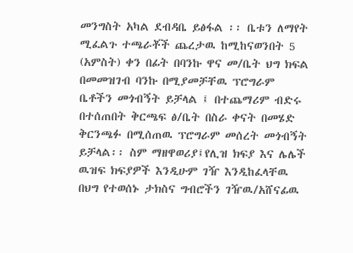መንግስት አካል ደብዳቤ ይፅፋል ፡፡ ቤቱን ለማየት ሚፈልጉ ተጫራቾች ጨረታዉ ከሚከናወንበት 5 (አምስት) ቀን በፊት በባንኩ ዋና መ/ቤት ህግ ክፍል በመመዝገብ ባንኩ በሚያመቻቸዉ ፕሮግራም ቤቶችን መጎብኝት ይቻላል ፤ በተጨማሪም ብድሩ በተሰጠበት ቅርጫፍ ፅ/ቤት በስራ ቀናት በመሄድ ቅርንጫፉ በሚሰጠዉ ፕሮግራም መሰረት መጎብኝት ይቻላል፡፡ ስም ማዘዋወሪያ፤የሊዝ ክፍያ እና ሌሌች ዉዝፍ ክፍያዎች እንዲሁም ገዥ እንዲከፈላቸዉ በህግ የተወሰኑ ታክስና ግብሮችን ገዥዉ/አሸናፊዉ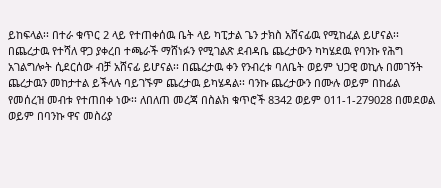ይከፍላል፡፡ በተራ ቁጥር 2 ላይ የተጠቀሰዉ ቤት ላይ ካፒታል ጌን ታክስ አሸናፊዉ የሚከፈል ይሆናል፡፡ በጨረታዉ የተሻለ ዋጋ ያቀረበ ተጫራች ማሸነፉን የሚገልጽ ደብዳቤ ጨረታውን ካካሄደዉ የባንኩ የሕግ አገልግሎት ሲደርሰው ብቻ አሸናፊ ይሆናል፡፡ በጨረታዉ ቀን የንብረቱ ባለቤት ወይም ህጋዊ ወኪሉ በመገኝት ጨረታዉን መከታተል ይችላሉ ባይገኙም ጨረታዉ ይካሄዳል፡፡ ባንኩ ጨረታውን በሙሉ ወይም በከፊል የመሰረዝ መብቱ የተጠበቀ ነው፡፡ ለበለጠ መረጃ በስልክ ቁጥሮች 8342 ወይም 011-1-279028 በመደወል ወይም በባንኩ ዋና መስሪያ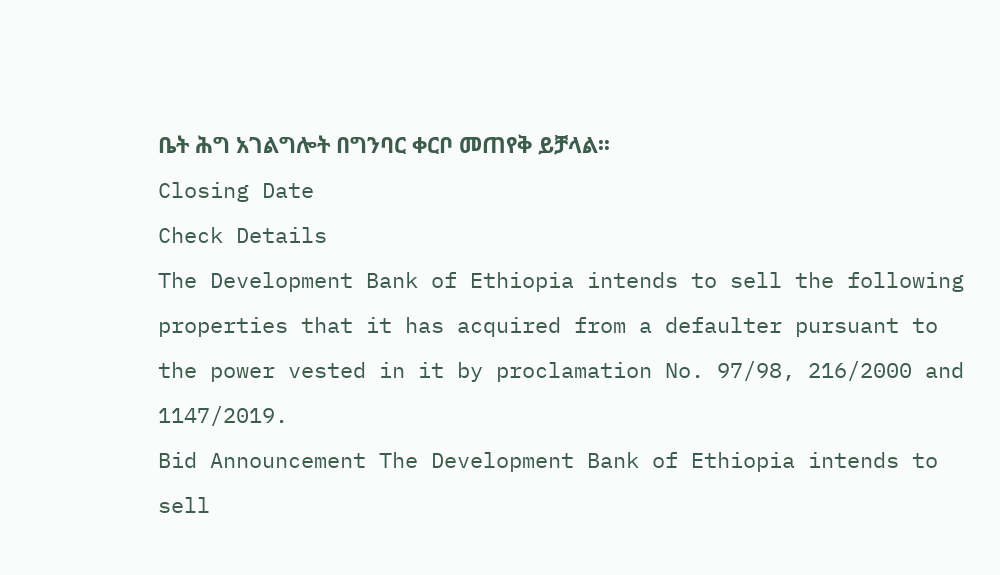ቤት ሕግ አገልግሎት በግንባር ቀርቦ መጠየቅ ይቻላል፡፡
Closing Date
Check Details
The Development Bank of Ethiopia intends to sell the following properties that it has acquired from a defaulter pursuant to the power vested in it by proclamation No. 97/98, 216/2000 and 1147/2019.
Bid Announcement The Development Bank of Ethiopia intends to sell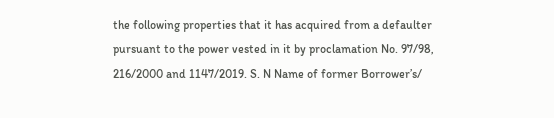the following properties that it has acquired from a defaulter pursuant to the power vested in it by proclamation No. 97/98, 216/2000 and 1147/2019. S. N Name of former Borrower’s/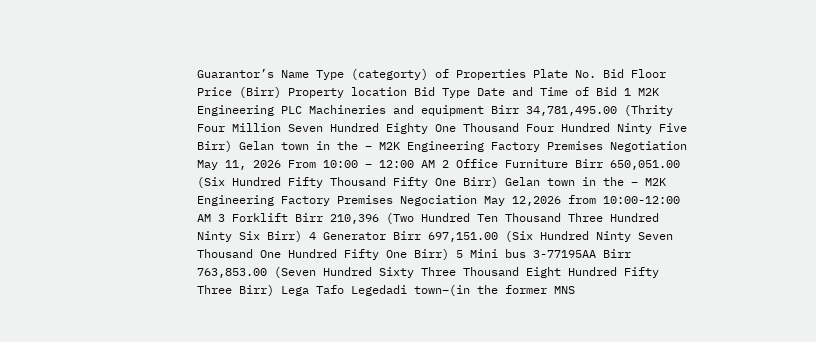Guarantor’s Name Type (categorty) of Properties Plate No. Bid Floor Price (Birr) Property location Bid Type Date and Time of Bid 1 M2K Engineering PLC Machineries and equipment Birr 34,781,495.00 (Thrity Four Million Seven Hundred Eighty One Thousand Four Hundred Ninty Five Birr) Gelan town in the – M2K Engineering Factory Premises Negotiation May 11, 2026 From 10:00 – 12:00 AM 2 Office Furniture Birr 650,051.00 (Six Hundred Fifty Thousand Fifty One Birr) Gelan town in the – M2K Engineering Factory Premises Negociation May 12,2026 from 10:00-12:00 AM 3 Forklift Birr 210,396 (Two Hundred Ten Thousand Three Hundred Ninty Six Birr) 4 Generator Birr 697,151.00 (Six Hundred Ninty Seven Thousand One Hundred Fifty One Birr) 5 Mini bus 3-77195AA Birr 763,853.00 (Seven Hundred Sixty Three Thousand Eight Hundred Fifty Three Birr) Lega Tafo Legedadi town–(in the former MNS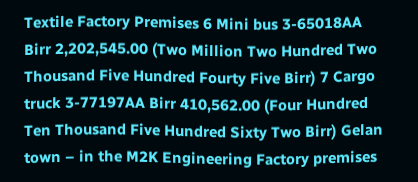Textile Factory Premises 6 Mini bus 3-65018AA Birr 2,202,545.00 (Two Million Two Hundred Two Thousand Five Hundred Fourty Five Birr) 7 Cargo truck 3-77197AA Birr 410,562.00 (Four Hundred Ten Thousand Five Hundred Sixty Two Birr) Gelan town – in the M2K Engineering Factory premises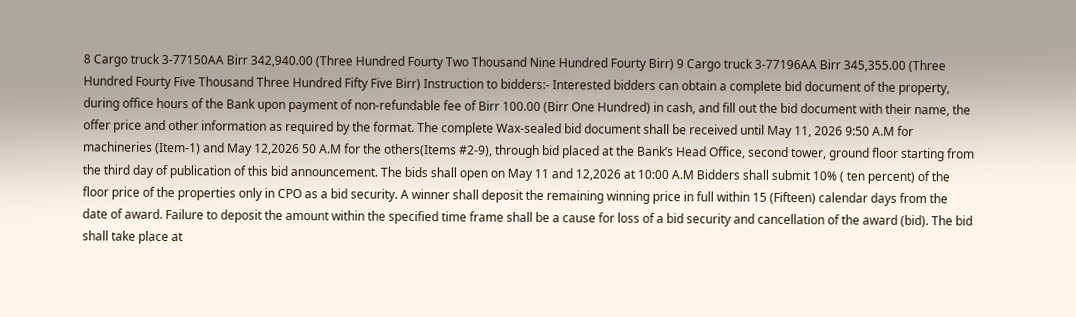8 Cargo truck 3-77150AA Birr 342,940.00 (Three Hundred Fourty Two Thousand Nine Hundred Fourty Birr) 9 Cargo truck 3-77196AA Birr 345,355.00 (Three Hundred Fourty Five Thousand Three Hundred Fifty Five Birr) Instruction to bidders:- Interested bidders can obtain a complete bid document of the property, during office hours of the Bank upon payment of non-refundable fee of Birr 100.00 (Birr One Hundred) in cash, and fill out the bid document with their name, the offer price and other information as required by the format. The complete Wax-sealed bid document shall be received until May 11, 2026 9:50 A.M for machineries (Item-1) and May 12,2026 50 A.M for the others(Items #2-9), through bid placed at the Bank’s Head Office, second tower, ground floor starting from the third day of publication of this bid announcement. The bids shall open on May 11 and 12,2026 at 10:00 A.M Bidders shall submit 10% ( ten percent) of the floor price of the properties only in CPO as a bid security. A winner shall deposit the remaining winning price in full within 15 (Fifteen) calendar days from the date of award. Failure to deposit the amount within the specified time frame shall be a cause for loss of a bid security and cancellation of the award (bid). The bid shall take place at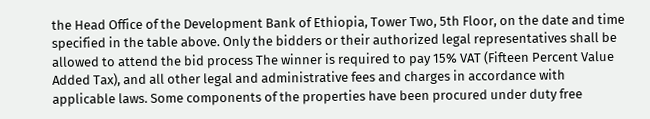the Head Office of the Development Bank of Ethiopia, Tower Two, 5th Floor, on the date and time specified in the table above. Only the bidders or their authorized legal representatives shall be allowed to attend the bid process The winner is required to pay 15% VAT (Fifteen Percent Value Added Tax), and all other legal and administrative fees and charges in accordance with applicable laws. Some components of the properties have been procured under duty free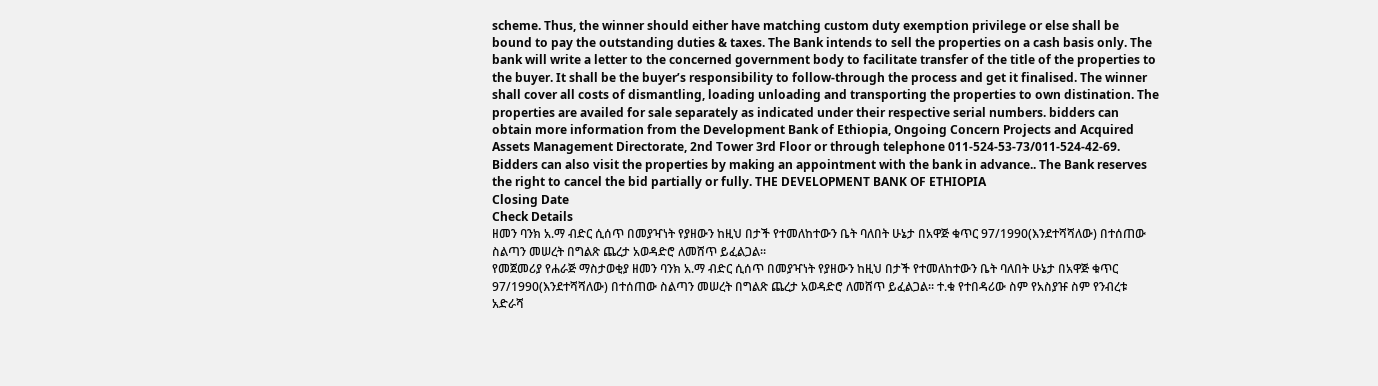scheme. Thus, the winner should either have matching custom duty exemption privilege or else shall be bound to pay the outstanding duties & taxes. The Bank intends to sell the properties on a cash basis only. The bank will write a letter to the concerned government body to facilitate transfer of the title of the properties to the buyer. It shall be the buyer’s responsibility to follow-through the process and get it finalised. The winner shall cover all costs of dismantling, loading unloading and transporting the properties to own distination. The properties are availed for sale separately as indicated under their respective serial numbers. bidders can obtain more information from the Development Bank of Ethiopia, Ongoing Concern Projects and Acquired Assets Management Directorate, 2nd Tower 3rd Floor or through telephone 011-524-53-73/011-524-42-69. Bidders can also visit the properties by making an appointment with the bank in advance.. The Bank reserves the right to cancel the bid partially or fully. THE DEVELOPMENT BANK OF ETHIOPIA
Closing Date
Check Details
ዘመን ባንክ አ.ማ ብድር ሲሰጥ በመያዣነት የያዘውን ከዚህ በታች የተመለከተውን ቤት ባለበት ሁኔታ በአዋጅ ቁጥር 97/1990(እንደተሻሻለው) በተሰጠው ስልጣን መሠረት በግልጽ ጨረታ አወዳድሮ ለመሸጥ ይፈልጋል፡፡
የመጀመሪያ የሐራጅ ማስታወቂያ ዘመን ባንክ አ.ማ ብድር ሲሰጥ በመያዣነት የያዘውን ከዚህ በታች የተመለከተውን ቤት ባለበት ሁኔታ በአዋጅ ቁጥር 97/1990(እንደተሻሻለው) በተሰጠው ስልጣን መሠረት በግልጽ ጨረታ አወዳድሮ ለመሸጥ ይፈልጋል፡፡ ተ.ቁ የተበዳሪው ስም የአስያዡ ስም የንብረቱ አድራሻ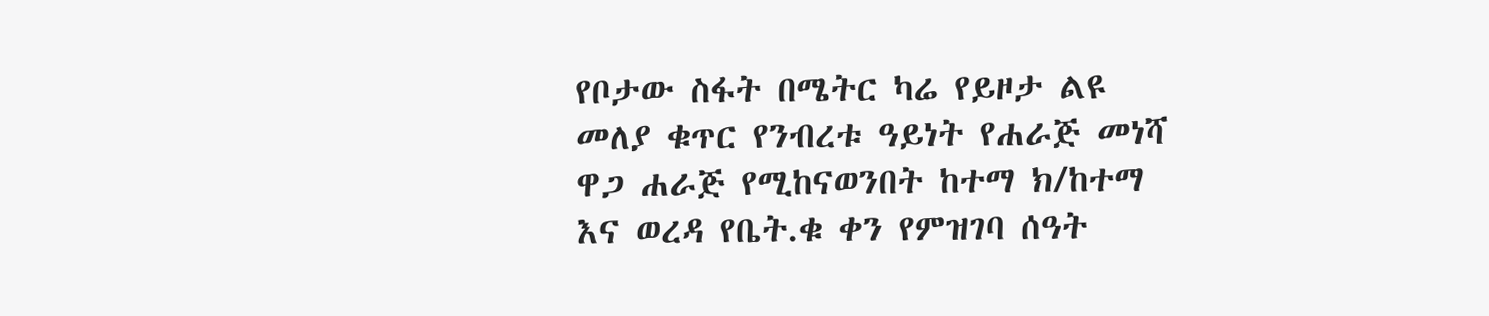የቦታው ስፋት በሜትር ካሬ የይዞታ ልዩ መለያ ቁጥር የንብረቱ ዓይነት የሐራጅ መነሻ ዋጋ ሐራጅ የሚከናወንበት ከተማ ክ/ከተማ እና ወረዳ የቤት.ቁ ቀን የምዝገባ ሰዓት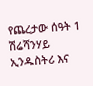የጨረታው ሰዓት 1 ሽሬሻንሃይ ኢንዱስትሪ እና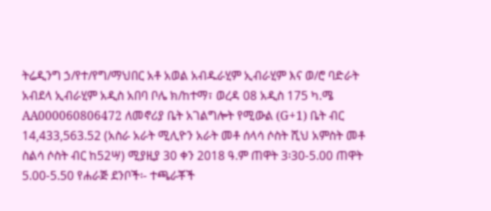ትሬዲንግ ኃ/የተ/የግ/ማህበር አቶ አወል አብዱራሂም ኢብራሂም እና ወ/ሮ ባድራት አብደላ ኢብራሂም አዲስ አበባ ቦሌ ክ/ከተማ፣ ወረዳ 08 አዲስ 175 ካ.ሜ AA000060806472 ለመኖሪያ ቤት አገልግሎት የሚውል (G+1) ቤት ብር 14,433,563.52 (አስራ አራት ሚሊዮን አራት መቶ ሰላሳ ሶስት ሺህ አምስት መቶ ስልሳ ሶስት ብር ከ52ሣ) ሚያዚያ 30 ቀን 2018 ዓ.ም ጠዋት 3፡30-5.00 ጠዋት 5.00-5.50 የሐራጅ ደንቦች፡- ተጫራቾች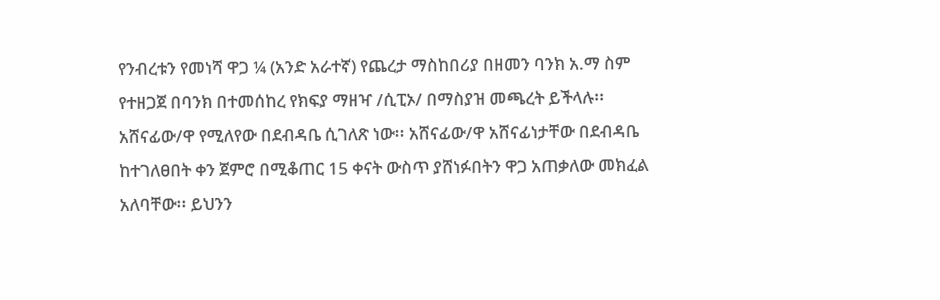የንብረቱን የመነሻ ዋጋ ¼ (አንድ አራተኛ) የጨረታ ማስከበሪያ በዘመን ባንክ አ.ማ ስም የተዘጋጀ በባንክ በተመሰከረ የክፍያ ማዘዣ /ሲፒኦ/ በማስያዝ መጫረት ይችላሉ፡፡ አሸናፊው/ዋ የሚለየው በደብዳቤ ሲገለጽ ነው፡፡ አሸናፊው/ዋ አሸናፊነታቸው በደብዳቤ ከተገለፀበት ቀን ጀምሮ በሚቆጠር 15 ቀናት ውስጥ ያሸነፉበትን ዋጋ አጠቃለው መክፈል አለባቸው፡፡ ይህንን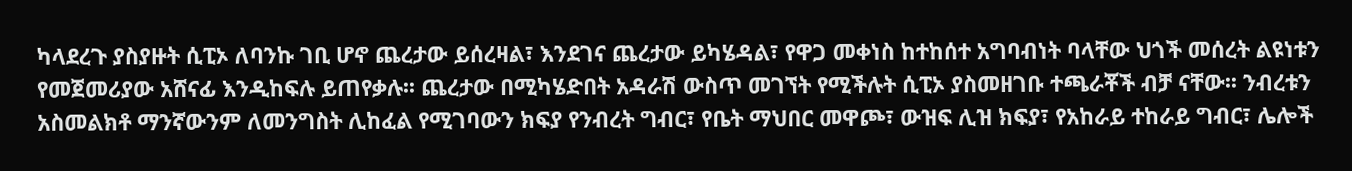ካላደረጉ ያስያዙት ሲፒኦ ለባንኩ ገቢ ሆኖ ጨረታው ይሰረዛል፣ እንደገና ጨረታው ይካሄዳል፣ የዋጋ መቀነስ ከተከሰተ አግባብነት ባላቸው ህጎች መሰረት ልዩነቱን የመጀመሪያው አሸናፊ እንዲከፍሉ ይጠየቃሉ፡፡ ጨረታው በሚካሄድበት አዳራሽ ውስጥ መገኘት የሚችሉት ሲፒኦ ያስመዘገቡ ተጫራቾች ብቻ ናቸው፡፡ ንብረቱን አስመልክቶ ማንኛውንም ለመንግስት ሊከፈል የሚገባውን ክፍያ የንብረት ግብር፣ የቤት ማህበር መዋጮ፣ ውዝፍ ሊዝ ክፍያ፣ የአከራይ ተከራይ ግብር፣ ሌሎች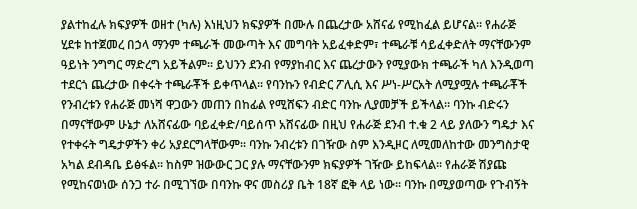ያልተከፈሉ ክፍያዎች ወዘተ (ካሉ) እነዚህን ክፍያዎች በሙሉ በጨረታው አሸናፊ የሚከፈል ይሆናል፡፡ የሐራጅ ሂደቱ ከተጀመረ በኃላ ማንም ተጫራች መውጣት እና መግባት አይፈቀድም፣ ተጫራቹ ሳይፈቀድለት ማናቸውንም ዓይነት ንግግር ማድረግ አይችልም፡፡ ይህንን ደንብ የማያከብር እና ጨረታውን የሚያውክ ተጫራች ካለ እንዲወጣ ተደርጎ ጨረታው በቀሩት ተጫራቾች ይቀጥላል፡፡ የባንኩን የብድር ፖሊሲ እና ሥነ-ሥርአት ለሚያሟሉ ተጫራቾች የንብረቱን የሐራጅ መነሻ ዋጋውን መጠን በከፊል የሚሸፍን ብድር ባንኩ ሊያመቻች ይችላል፡፡ ባንኩ ብድሩን በማናቸውም ሁኔታ ለአሸናፊው ባይፈቀድ/ባይሰጥ አሸናፊው በዚህ የሐራጅ ደንብ ተ.ቁ 2 ላይ ያለውን ግዴታ እና የተቀሩት ግዴታዎችን ቀሪ አያደርግላቸውም፡፡ ባንኩ ንብረቱን በገዥው ስም እንዲዞር ለሚመለከተው መንግስታዊ አካል ደብዳቤ ይፅፋል፡፡ ከስም ዝውውር ጋር ያሉ ማናቸውንም ክፍያዎች ገዥው ይከፍላል፡፡ የሐራጅ ሽያጩ የሚከናወነው ሰንጋ ተራ በሚገኘው በባንኩ ዋና መስሪያ ቤት 18ኛ ፎቅ ላይ ነው፡፡ ባንኩ በሚያወጣው የጉብኝት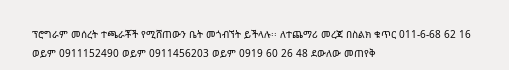ፕሮግራም መሰረት ተጫራቾች የሚሸጠውን ቤት መጎብኘት ይችላሉ፡፡ ለተጨማሪ መረጃ በስልክ ቁጥር 011-6-68 62 16 ወይም 0911152490 ወይም 0911456203 ወይም 0919 60 26 48 ደውለው መጠየቅ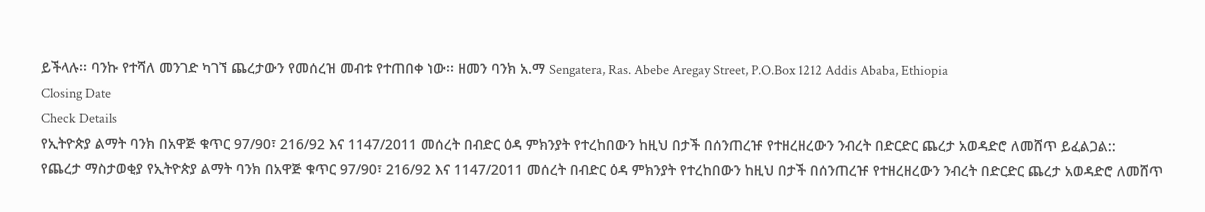ይችላሉ፡፡ ባንኩ የተሻለ መንገድ ካገኘ ጨረታውን የመሰረዝ መብቱ የተጠበቀ ነው፡፡ ዘመን ባንክ አ.ማ Sengatera, Ras. Abebe Aregay Street, P.O.Box 1212 Addis Ababa, Ethiopia
Closing Date
Check Details
የኢትዮጵያ ልማት ባንክ በአዋጅ ቁጥር 97/90፣ 216/92 እና 1147/2011 መሰረት በብድር ዕዳ ምክንያት የተረከበውን ከዚህ በታች በሰንጠረዡ የተዘረዘረውን ንብረት በድርድር ጨረታ አወዳድሮ ለመሸጥ ይፈልጋል::
የጨረታ ማስታወቂያ የኢትዮጵያ ልማት ባንክ በአዋጅ ቁጥር 97/90፣ 216/92 እና 1147/2011 መሰረት በብድር ዕዳ ምክንያት የተረከበውን ከዚህ በታች በሰንጠረዡ የተዘረዘረውን ንብረት በድርድር ጨረታ አወዳድሮ ለመሸጥ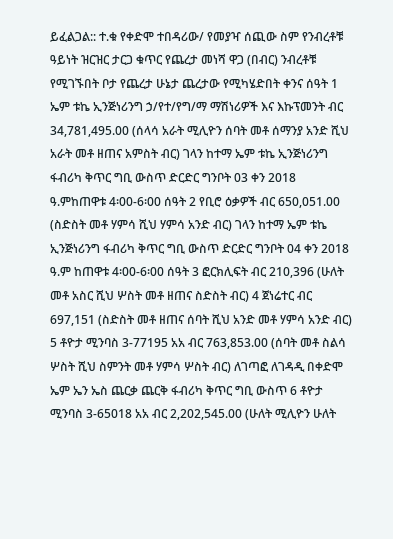ይፈልጋል:: ተ.ቁ የቀድሞ ተበዳሪው/ የመያዣ ሰጪው ስም የንብረቶቹ ዓይነት ዝርዝር ታርጋ ቁጥር የጨረታ መነሻ ዋጋ (በብር) ንብረቶቹ የሚገኙበት ቦታ የጨረታ ሁኔታ ጨረታው የሚካሄድበት ቀንና ሰዓት 1 ኤም ቱኬ ኢንጅነሪንግ ኃ/የተ/የግ/ማ ማሽነሪዎች እና እኩፕመንት ብር 34,781,495.00 (ሰላሳ አራት ሚሊዮን ሰባት መቶ ሰማንያ አንድ ሺህ አራት መቶ ዘጠና አምስት ብር) ገላን ከተማ ኤም ቱኬ ኢንጅነሪንግ ፋብሪካ ቅጥር ግቢ ውስጥ ድርድር ግንቦት 03 ቀን 2018 ዓ.ምከጠዋቱ 4፡00-6፡00 ሰዓት 2 የቢሮ ዕቃዎች ብር 650,051.00 (ስድስት መቶ ሃምሳ ሺህ ሃምሳ አንድ ብር) ገላን ከተማ ኤም ቱኬ ኢንጅነሪንግ ፋብሪካ ቅጥር ግቢ ውስጥ ድርድር ግንቦት 04 ቀን 2018 ዓ.ም ከጠዋቱ 4፡00-6፡00 ሰዓት 3 ፎርክሊፍት ብር 210,396 (ሁለት መቶ አስር ሺህ ሦስት መቶ ዘጠና ስድስት ብር) 4 ጀነሬተር ብር 697,151 (ስድስት መቶ ዘጠና ሰባት ሺህ አንድ መቶ ሃምሳ አንድ ብር) 5 ቶዮታ ሚንባስ 3-77195 አአ ብር 763,853.00 (ሰባት መቶ ስልሳ ሦስት ሺህ ስምንት መቶ ሃምሳ ሦስት ብር) ለገጣፎ ለገዳዲ በቀድሞ ኤም ኤን ኤስ ጨርቃ ጨርቅ ፋብሪካ ቅጥር ግቢ ውስጥ 6 ቶዮታ ሚንባስ 3-65018 አአ ብር 2,202,545.00 (ሁለት ሚሊዮን ሁለት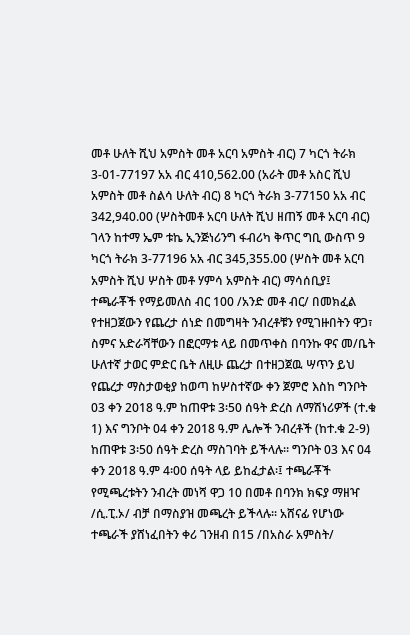መቶ ሁለት ሺህ አምስት መቶ አርባ አምስት ብር) 7 ካርጎ ትራክ 3-01-77197 አአ ብር 410,562.00 (አራት መቶ አስር ሺህ አምስት መቶ ስልሳ ሁለት ብር) 8 ካርጎ ትራክ 3-77150 አአ ብር 342,940.00 (ሦስትመቶ አርባ ሁለት ሺህ ዘጠኝ መቶ አርባ ብር) ገላን ከተማ ኤም ቱኬ ኢንጅነሪንግ ፋብሪካ ቅጥር ግቢ ውስጥ 9 ካርጎ ትራክ 3-77196 አአ ብር 345,355.00 (ሦስት መቶ አርባ አምስት ሺህ ሦስት መቶ ሃምሳ አምስት ብር) ማሳሰቢያ፤ ተጫራቾች የማይመለስ ብር 100 /አንድ መቶ ብር/ በመክፈል የተዘጋጀውን የጨረታ ሰነድ በመግዛት ንብረቶቹን የሚገዙበትን ዋጋ፣ ስምና አድራሻቸውን በፎርማቱ ላይ በመጥቀስ በባንኩ ዋና መ/ቤት ሁለተኛ ታወር ምድር ቤት ለዚሁ ጨረታ በተዘጋጀዉ ሣጥን ይህ የጨረታ ማስታወቂያ ከወጣ ከሦስተኛው ቀን ጀምሮ እስከ ግንቦት 03 ቀን 2018 ዓ.ም ከጠዋቱ 3፡50 ሰዓት ድረስ ለማሽነሪዎች (ተ.ቁ 1) እና ግንቦት 04 ቀን 2018 ዓ.ም ሌሎች ንብረቶች (ከተ.ቁ 2-9) ከጠዋቱ 3፡50 ሰዓት ድረስ ማስገባት ይችላሉ፡፡ ግንቦት 03 እና 04 ቀን 2018 ዓ.ም 4፡00 ሰዓት ላይ ይከፈታል፡፤ ተጫራቾች የሚጫረቱትን ንብረት መነሻ ዋጋ 10 በመቶ በባንክ ክፍያ ማዘዣ /ሲ.ፒ.ኦ/ ብቻ በማስያዝ መጫረት ይችላሉ፡፡ አሸናፊ የሆነው ተጫራች ያሸነፈበትን ቀሪ ገንዘብ በ15 /በአስራ አምስት/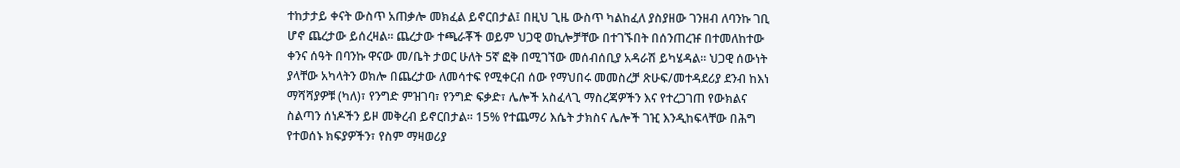ተከታታይ ቀናት ውስጥ አጠቃሎ መክፈል ይኖርበታል፤ በዚህ ጊዜ ውስጥ ካልከፈለ ያስያዘው ገንዘብ ለባንኩ ገቢ ሆኖ ጨረታው ይሰረዛል፡፡ ጨረታው ተጫራቾች ወይም ህጋዊ ወኪሎቻቸው በተገኙበት በሰንጠረዡ በተመለከተው ቀንና ሰዓት በባንኩ ዋናው መ/ቤት ታወር ሁለት 5ኛ ፎቅ በሚገኘው መሰብሰቢያ አዳራሽ ይካሄዳል፡፡ ህጋዊ ሰውነት ያላቸው አካላትን ወክሎ በጨረታው ለመሳተፍ የሚቀርብ ሰው የማህበሩ መመስረቻ ጽሁፍ/መተዳደሪያ ደንብ ከእነ ማሻሻያዎቹ (ካለ)፣ የንግድ ምዝገባ፣ የንግድ ፍቃድ፣ ሌሎች አስፈላጊ ማስረጃዎችን እና የተረጋገጠ የውክልና ስልጣን ሰነዶችን ይዞ መቅረብ ይኖርበታል፡፡ 15% የተጨማሪ እሴት ታክስና ሌሎች ገዢ እንዲከፍላቸው በሕግ የተወሰኑ ክፍያዎችን፣ የስም ማዛወሪያ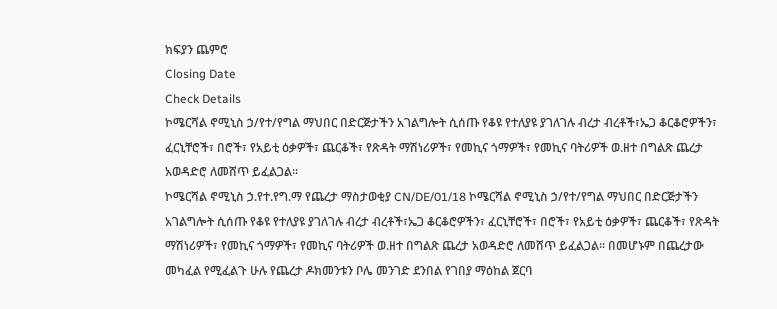ክፍያን ጨምሮ
Closing Date
Check Details
ኮሜርሻል ኖሚኒስ ኃ/የተ/የግል ማህበር በድርጅታችን አገልግሎት ሲሰጡ የቆዩ የተለያዩ ያገለገሉ ብረታ ብረቶች፣ኤጋ ቆርቆሮዎችን፣ ፈርኒቸሮች፣ በሮች፣ የአይቲ ዕቃዎች፣ ጨርቆች፣ የጽዳት ማሽነሪዎች፣ የመኪና ጎማዎች፣ የመኪና ባትሪዎች ወ.ዘተ በግልጽ ጨረታ አወዳድሮ ለመሸጥ ይፈልጋል፡፡
ኮሜርሻል ኖሚኒስ ኃ.የተ.የግ.ማ የጨረታ ማስታወቂያ CN/DE/01/18 ኮሜርሻል ኖሚኒስ ኃ/የተ/የግል ማህበር በድርጅታችን አገልግሎት ሲሰጡ የቆዩ የተለያዩ ያገለገሉ ብረታ ብረቶች፣ኤጋ ቆርቆሮዎችን፣ ፈርኒቸሮች፣ በሮች፣ የአይቲ ዕቃዎች፣ ጨርቆች፣ የጽዳት ማሽነሪዎች፣ የመኪና ጎማዎች፣ የመኪና ባትሪዎች ወ.ዘተ በግልጽ ጨረታ አወዳድሮ ለመሸጥ ይፈልጋል፡፡ በመሆኑም በጨረታው መካፈል የሚፈልጉ ሁሉ የጨረታ ዶክመንቱን ቦሌ መንገድ ደንበል የገበያ ማዕከል ጀርባ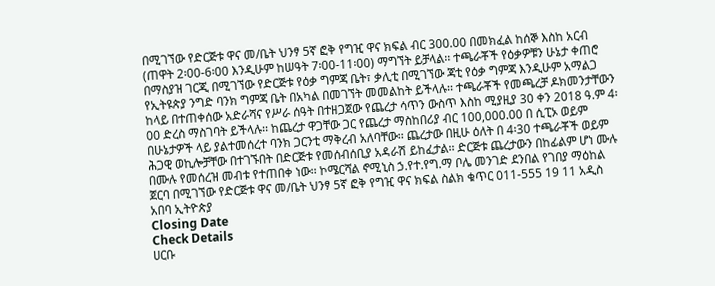በሚገኘው የድርጅቱ ዋና መ/ቤት ህንፃ 5ኛ ፎቅ የግዢ ዋና ክፍል ብር 300.00 በመክፈል ከሰኞ እስከ አርብ (ጠዋት 2፡00-6፡00 እንዲሁም ከሠዓት 7፡00-11፡00) ማግኘት ይቻላል፡፡ ተጫራቾች የዕቃዎቹን ሁኔታ ቀጠሮ በማስያዝ ገርጂ በሚገኘው የድርጅቱ የዕቃ ግምጃ ቤት፣ ቃሊቲ በሚገኘው ጃቲ የዕቃ ግምጃ እንዲሁም አማልጋ የኢትዩጵያ ንግድ ባንክ ግምጃ ቤት በአካል በመገኘት መመልከት ይችላሉ፡፡ ተጫራቾች የመጫረቻ ዶክመንታቸውን ከላይ በተጠቀሰው አድራሻና የሥራ ሰዓት በተዘጋጀው የጨረታ ሳጥን ውስጥ እስከ ሚያዚያ 30 ቀን 2018 ዓ.ም 4፡00 ድረስ ማስገባት ይችላሉ፡፡ ከጨረታ ዋጋቸው ጋር የጨረታ ማስከበሪያ ብር 100,000.00 በ ሲፒኦ ወይም በሁኔታዎች ላይ ያልተመሰረተ ባንክ ጋርንቲ ማቅረብ አለባቸው፡፡ ጨረታው በዚሁ ዕለት በ 4፡30 ተጫራቾች ወይም ሕጋዊ ወኪሎቻቸው በተገኙበት በድርጅቱ የመሰብሰቢያ አዳራሽ ይከፈታል፡፡ ድርጅቱ ጨረታውን በከፊልም ሆነ ሙሉ በሙሉ የመሰረዝ መብቱ የተጠበቀ ነው፡፡ ኮሜርሻል ኖሚኒስ ኃ.የተ.የግ.ማ ቦሌ መንገድ ደንበል የገበያ ማዕከል ጀርባ በሚገኘው የድርጅቱ ዋና መ/ቤት ህንፃ 5ኛ ፎቅ የግዢ ዋና ክፍል ስልክ ቁጥር 011-555 19 11 አዲስ አበባ ኢትዮጵያ
Closing Date
Check Details
ሀርቡ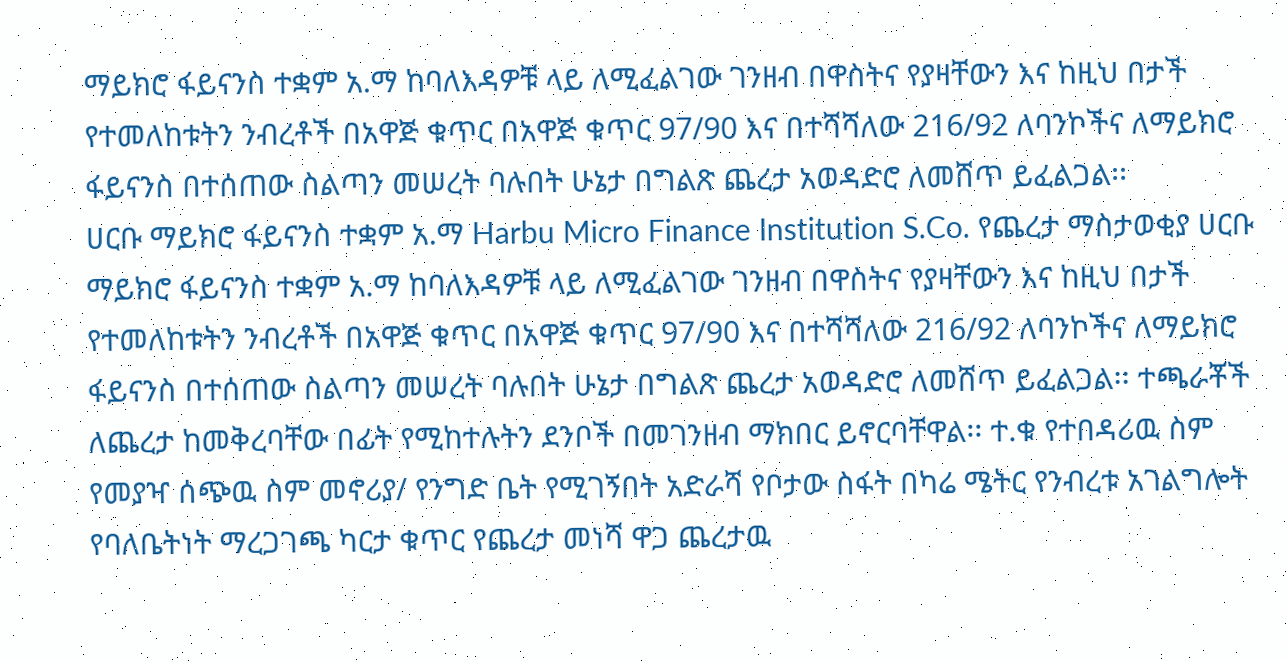ማይክሮ ፋይናንስ ተቋም አ.ማ ከባለእዳዎቹ ላይ ለሚፈልገው ገንዘብ በዋስትና የያዛቸውን እና ከዚህ በታች የተመለከቱትን ንብረቶች በአዋጅ ቁጥር በአዋጅ ቁጥር 97/90 እና በተሻሻለው 216/92 ለባንኮችና ለማይክሮ ፋይናንስ በተሰጠው ስልጣን መሠረት ባሉበት ሁኔታ በግልጽ ጨረታ አወዳድሮ ለመሸጥ ይፈልጋል፡፡
ሀርቡ ማይክሮ ፋይናንስ ተቋም አ.ማ Harbu Micro Finance Institution S.Co. የጨረታ ማስታወቂያ ሀርቡ ማይክሮ ፋይናንስ ተቋም አ.ማ ከባለእዳዎቹ ላይ ለሚፈልገው ገንዘብ በዋስትና የያዛቸውን እና ከዚህ በታች የተመለከቱትን ንብረቶች በአዋጅ ቁጥር በአዋጅ ቁጥር 97/90 እና በተሻሻለው 216/92 ለባንኮችና ለማይክሮ ፋይናንስ በተሰጠው ስልጣን መሠረት ባሉበት ሁኔታ በግልጽ ጨረታ አወዳድሮ ለመሸጥ ይፈልጋል፡፡ ተጫራቾች ለጨረታ ከመቅረባቸው በፊት የሚከተሉትን ደንቦች በመገንዘብ ማክበር ይኖርባቸዋል፡፡ ተ.ቁ የተበዳሪዉ ስም የመያዣ ሰጭዉ ስም መኖሪያ/ የንግድ ቤት የሚገኝበት አድራሻ የቦታው ስፋት በካሬ ሜትር የንብረቱ አገልግሎት የባለቤትነት ማረጋገጫ ካርታ ቁጥር የጨረታ መነሻ ዋጋ ጨረታዉ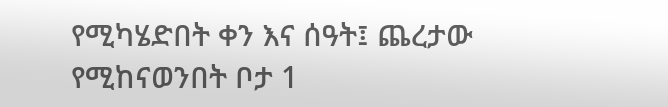የሚካሄድበት ቀን እና ሰዓት፤ ጨረታው የሚከናወንበት ቦታ 1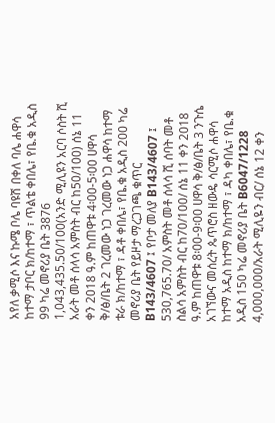አየለ ቃሚሶ እና ኩሜ ቦሌ ባዩሽ በቀለ ባሌ ሐዋሳ ከተማ ታቦር ክ/ከተማ ፣ ጥልቴ ቀበሌ፣ የቤ.ቁ አዲስ 99 ካሬ መኖሪያ ቤት 3876 1,043,435.50/100(አንድ ሚሊዩን አርባ ሶስት ሺ አራት መቶ ሰላሳ አምስት ብር ከ50/100) ሰኔ 11 ቀን 2018 ዓ.ም ከጠዋቱ 4፡00-5፡00 ሀዋሳ ቅ/ፅ/ቤት 2 ገረመው ነጋ ገረመው ነጋ ሐዋሳ ከተማ ቱራ ክ/ከተማ ፣ ዳቶ ቀበሌ፣ የቤ.ቁ አዲስ 200 ካሬ መኖሪያ ቤት የይዞታ ማረጋገጫ ቁጥር B143/4607 ፤ የቦታ መለያ B143/4607 ፤ 530,765.70/ አምስት መቶ ሰላሳ ሺ ሰባት መቶ ስልሳ አምስት ብር ከ70/100/ ሰኔ 11 ቀን 2018 ዓ.ም ከጠዋቱ 8፡00-9፡00 ሀዋሳ ቅ/ፅ/ቤት 3 ንጉሴ አገኘውና መሰረት ጴጥሮስ ዘውዴ ሳርሚሶ ሐዋሳ ከተማ አዲስ ከተማ ክ/ከተማ ፣ ዳካ ቀበሌ፣ የቤ.ቁ አዲስ 150 ካሬ መኖሪያ ቤት B6047/1228 4,000,000/አራት ሚሊዬን ብር/ ሰኔ 12 ቀን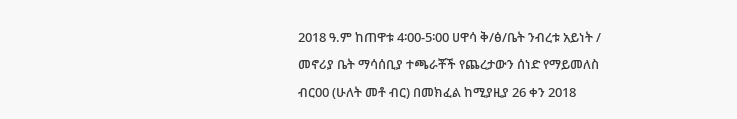2018 ዓ.ም ከጠዋቱ 4፡00-5፡00 ሀዋሳ ቅ/ፅ/ቤት ንብረቱ አይነት / መኖሪያ ቤት ማሳሰቢያ ተጫራቾች የጨረታውን ሰነድ የማይመለስ ብር00 (ሁለት መቶ ብር) በመክፈል ከሚያዚያ 26 ቀን 2018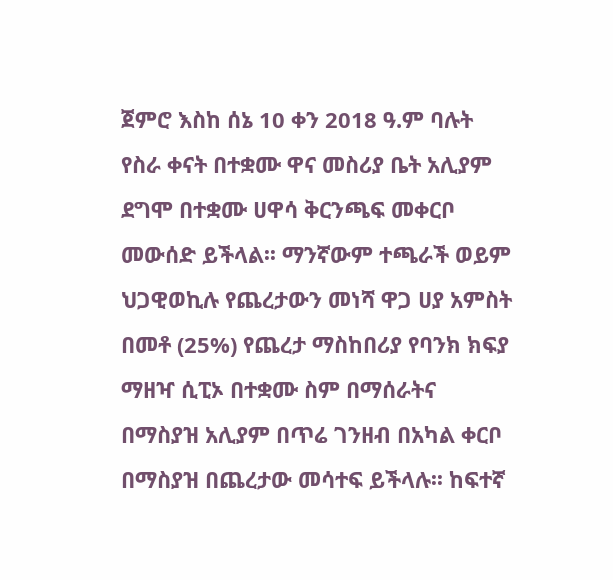ጀምሮ እስከ ሰኔ 10 ቀን 2018 ዓ.ም ባሉት የስራ ቀናት በተቋሙ ዋና መስሪያ ቤት አሊያም ደግሞ በተቋሙ ሀዋሳ ቅርንጫፍ መቀርቦ መውሰድ ይችላል፡፡ ማንኛውም ተጫራች ወይም ህጋዊወኪሉ የጨረታውን መነሻ ዋጋ ሀያ አምስት በመቶ (25%) የጨረታ ማስከበሪያ የባንክ ክፍያ ማዘዣ ሲፒኦ በተቋሙ ስም በማሰራትና በማስያዝ አሊያም በጥሬ ገንዘብ በአካል ቀርቦ በማስያዝ በጨረታው መሳተፍ ይችላሉ፡፡ ከፍተኛ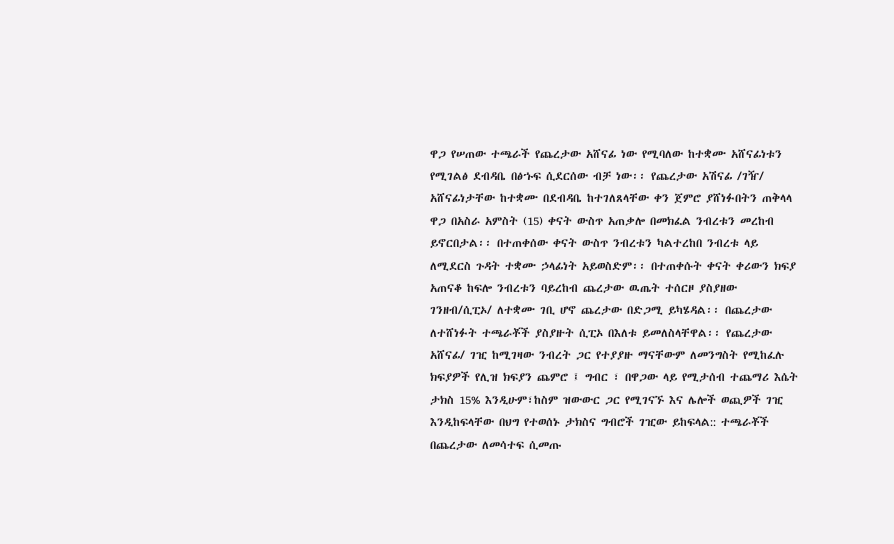ዋጋ የሠጠው ተጫራች የጨረታው አሸናፊ ነው የሚባለው ከተቋሙ አሸናፊነቱን የሚገልፅ ደብዳቤ በፅኁፍ ሲደርሰው ብቻ ነው፡፡ የጨረታው አሽናፊ /ገዥ/ አሸናፊነታቸው ከተቋሙ በደብዳቤ ከተገለጸላቸው ቀን ጀምሮ ያሸነፉበትን ጠቅላላ ዋጋ በአስራ አምስት (15) ቀናት ውስጥ አጠቃሎ በመክፈል ንብረቱን መረከብ ይኖርበታል፡፡ በተጠቀሰው ቀናት ውስጥ ንብረቱን ካልተረከበ ንብረቱ ላይ ለሚደርስ ጉዳት ተቋሙ ኃላፊነት አይወስድም፡፡ በተጠቀሱት ቀናት ቀሪውን ክፍያ አጠናቆ ከፍሎ ንብረቱን ባይረከብ ጨረታው ዉጤት ተሰርዞ ያስያዘው ገንዘብ/ሲፒኦ/ ለተቋሙ ገቢ ሆኖ ጨረታው በድጋሚ ይካሄዳል፡፡ በጨረታው ለተሸነፉት ተጫራቾች ያስያዙት ሲፒኦ በእለቱ ይመለስላቸዋል፡፡ የጨረታው አሸናፊ/ ገዢ ከሚገዛው ንብረት ጋር የተያያዙ ማናቸውም ለመንግስት የሚከፈሉ ክፍያዎች የሊዝ ክፍያን ጨምሮ ፤ ግብር ፣ በዋጋው ላይ የሚታሰብ ተጨማሪ እሴት ታክስ 15% እንዲሁም፣ከስም ዝውውር ጋር የሚገናኙ እና ሌሎች ወጪዎች ገዢ እንዲከፍላቸው በህግ የተወሰኑ ታክስና ግብሮች ገዢው ይከፍላል:: ተጫራቾች በጨረታው ለመሳተፍ ሲመጡ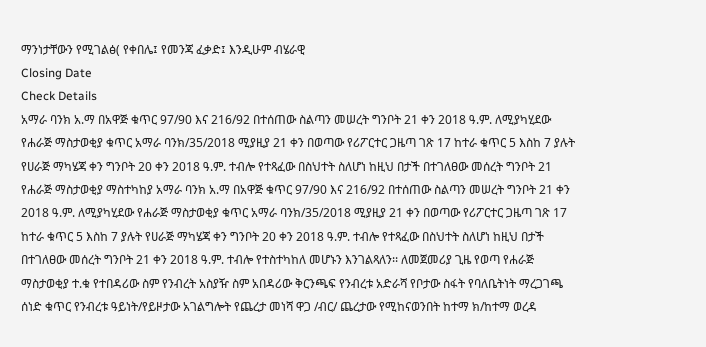ማንነታቸውን የሚገልፅ( የቀበሌ፤ የመንጃ ፈቃድ፤ እንዲሁም ብሄራዊ
Closing Date
Check Details
አማራ ባንክ አ.ማ በአዋጅ ቁጥር 97/90 እና 216/92 በተሰጠው ስልጣን መሠረት ግንቦት 21 ቀን 2018 ዓ.ም. ለሚያካሂደው የሐራጅ ማስታወቂያ ቁጥር አማራ ባንክ/35/2018 ሚያዚያ 21 ቀን በወጣው የሪፖርተር ጋዜጣ ገጽ 17 ከተራ ቁጥር 5 እስከ 7 ያሉት የሀራጅ ማካሄጃ ቀን ግንቦት 20 ቀን 2018 ዓ.ም. ተብሎ የተጻፈው በስህተት ስለሆነ ከዚህ በታች በተገለፀው መሰረት ግንቦት 21
የሐራጅ ማስታወቂያ ማስተካከያ አማራ ባንክ አ.ማ በአዋጅ ቁጥር 97/90 እና 216/92 በተሰጠው ስልጣን መሠረት ግንቦት 21 ቀን 2018 ዓ.ም. ለሚያካሂደው የሐራጅ ማስታወቂያ ቁጥር አማራ ባንክ/35/2018 ሚያዚያ 21 ቀን በወጣው የሪፖርተር ጋዜጣ ገጽ 17 ከተራ ቁጥር 5 እስከ 7 ያሉት የሀራጅ ማካሄጃ ቀን ግንቦት 20 ቀን 2018 ዓ.ም. ተብሎ የተጻፈው በስህተት ስለሆነ ከዚህ በታች በተገለፀው መሰረት ግንቦት 21 ቀን 2018 ዓ.ም. ተብሎ የተስተካከለ መሆኑን እንገልጻለን፡፡ ለመጀመሪያ ጊዜ የወጣ የሐራጅ ማስታወቂያ ተ.ቁ የተበዳሪው ስም የንብረት አስያዥ ስም አበዳሪው ቅርንጫፍ የንብረቱ አድራሻ የቦታው ስፋት የባለቤትነት ማረጋገጫ ሰነድ ቁጥር የንብረቱ ዓይነት/የይዞታው አገልግሎት የጨረታ መነሻ ዋጋ /ብር/ ጨረታው የሚከናወንበት ከተማ ክ/ከተማ ወረዳ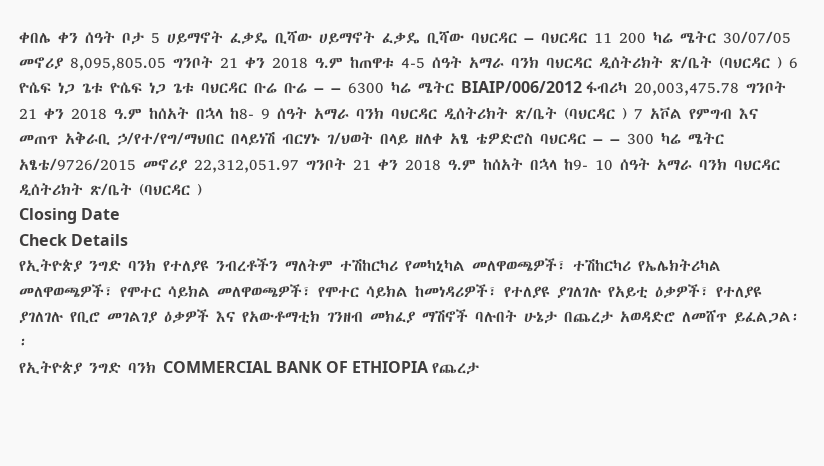ቀበሌ ቀን ሰዓት ቦታ 5 ሀይማኖት ፈቃዴ ቢሻው ሀይማኖት ፈቃዴ ቢሻው ባህርዳር – ባህርዳር 11 200 ካሬ ሜትር 30/07/05 መኖሪያ 8,095,805.05 ግንቦት 21 ቀን 2018 ዓ.ም ከጠዋቱ 4-5 ሰዓት አማራ ባንክ ባህርዳር ዲሰትሪክት ጽ/ቤት (ባህርዳር ) 6 ዮሴፍ ነጋ ጌቱ ዮሴፍ ነጋ ጌቱ ባህርዳር ቡሬ ቡሬ – – 6300 ካሬ ሜትር BIAIP/006/2012 ፋብሪካ 20,003,475.78 ግንቦት 21 ቀን 2018 ዓ.ም ከሰአት በኋላ ከ8- 9 ሰዓት አማራ ባንክ ባህርዳር ዲሰትሪክት ጽ/ቤት (ባህርዳር ) 7 አቮል የምግብ እና መጠጥ አቅራቢ ኃ/የተ/የግ/ማህበር በላይነሽ ብርሃኑ ገ/ህወት በላይ ዘለቀ አፄ ቴዎድሮስ ባህርዳር – – 300 ካሬ ሜትር አፄቴ/9726/2015 መኖሪያ 22,312,051.97 ግንቦት 21 ቀን 2018 ዓ.ም ከሰአት በኋላ ከ9- 10 ሰዓት አማራ ባንክ ባህርዳር ዲሰትሪክት ጽ/ቤት (ባህርዳር )
Closing Date
Check Details
የኢትዮጵያ ንግድ ባንክ የተለያዩ ንብረቶችን ማለትም ተሽከርካሪ የመካኒካል መለዋወጫዎች፣ ተሽከርካሪ የኤሌክትሪካል መለዋወጫዎች፣ የሞተር ሳይክል መለዋወጫዎች፣ የሞተር ሳይክል ከመነዳሪዎች፣ የተለያዩ ያገለገሉ የአይቲ ዕቃዎች፣ የተለያዩ ያገለገሉ የቢሮ መገልገያ ዕቃዎች እና የአውቶማቲክ ገንዘብ መክፈያ ማሽኖች ባሉበት ሁኔታ በጨረታ አወዳድሮ ለመሸጥ ይፈልጋል፡፡
የኢትዮጵያ ንግድ ባንክ COMMERCIAL BANK OF ETHIOPIA የጨረታ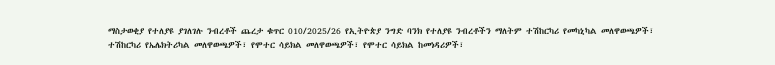ማስታወቂያ የተለያዩ ያገለገሉ ንብረቶች ጨረታ ቁጥር 010/2025/26 የኢትዮጵያ ንግድ ባንክ የተለያዩ ንብረቶችን ማለትም ተሽከርካሪ የመካኒካል መለዋወጫዎች፣ ተሽከርካሪ የኤሌክትሪካል መለዋወጫዎች፣ የሞተር ሳይክል መለዋወጫዎች፣ የሞተር ሳይክል ከመነዳሪዎች፣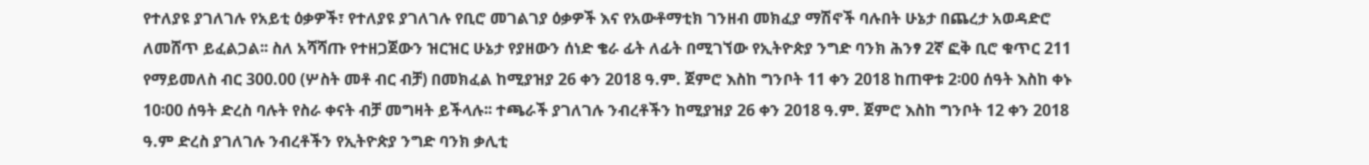የተለያዩ ያገለገሉ የአይቲ ዕቃዎች፣ የተለያዩ ያገለገሉ የቢሮ መገልገያ ዕቃዎች እና የአውቶማቲክ ገንዘብ መክፈያ ማሽኖች ባሉበት ሁኔታ በጨረታ አወዳድሮ ለመሸጥ ይፈልጋል፡፡ ስለ አሻሻጡ የተዘጋጀውን ዝርዝር ሁኔታ የያዘውን ሰነድ ቄራ ፊት ለፊት በሚገኘው የኢትዮጵያ ንግድ ባንክ ሕንፃ 2ኛ ፎቅ ቢሮ ቁጥር 211 የማይመለስ ብር 300.00 (ሦስት መቶ ብር ብቻ) በመክፈል ከሚያዝያ 26 ቀን 2018 ዓ.ም. ጀምሮ እስከ ግንቦት 11 ቀን 2018 ከጠዋቱ 2፡00 ሰዓት እስከ ቀኑ 10፡00 ሰዓት ድረስ ባሉት የስራ ቀናት ብቻ መግዛት ይችላሉ፡፡ ተጫራች ያገለገሉ ንብረቶችን ከሚያዝያ 26 ቀን 2018 ዓ.ም. ጀምሮ እስከ ግንቦት 12 ቀን 2018 ዓ.ም ድረስ ያገለገሉ ንብረቶችን የኢትዮጵያ ንግድ ባንክ ቃሊቲ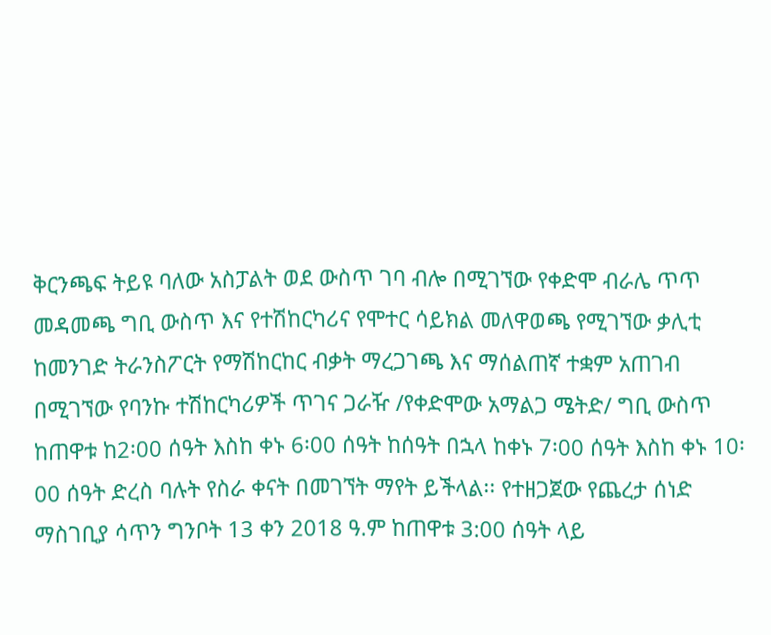ቅርንጫፍ ትይዩ ባለው አስፓልት ወደ ውስጥ ገባ ብሎ በሚገኘው የቀድሞ ብራሌ ጥጥ መዳመጫ ግቢ ውስጥ እና የተሽከርካሪና የሞተር ሳይክል መለዋወጫ የሚገኘው ቃሊቲ ከመንገድ ትራንስፖርት የማሽከርከር ብቃት ማረጋገጫ እና ማሰልጠኛ ተቋም አጠገብ በሚገኘው የባንኩ ተሽከርካሪዎች ጥገና ጋራዥ /የቀድሞው አማልጋ ሜትድ/ ግቢ ውስጥ ከጠዋቱ ከ2፡00 ሰዓት እስከ ቀኑ 6፡00 ሰዓት ከሰዓት በኋላ ከቀኑ 7፡00 ሰዓት እስከ ቀኑ 10፡00 ሰዓት ድረስ ባሉት የስራ ቀናት በመገኘት ማየት ይችላል፡፡ የተዘጋጀው የጨረታ ሰነድ ማስገቢያ ሳጥን ግንቦት 13 ቀን 2018 ዓ.ም ከጠዋቱ 3:00 ሰዓት ላይ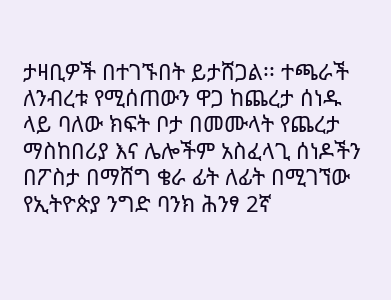ታዛቢዎች በተገኙበት ይታሸጋል፡፡ ተጫራች ለንብረቱ የሚሰጠውን ዋጋ ከጨረታ ሰነዱ ላይ ባለው ክፍት ቦታ በመሙላት የጨረታ ማስከበሪያ እና ሌሎችም አስፈላጊ ሰነዶችን በፖስታ በማሸግ ቄራ ፊት ለፊት በሚገኘው የኢትዮጵያ ንግድ ባንክ ሕንፃ 2ኛ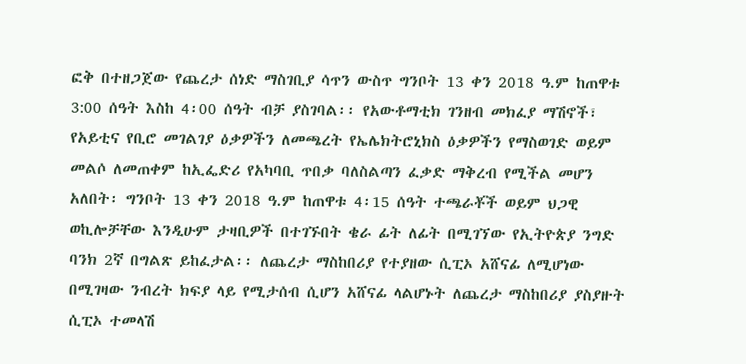ፎቅ በተዘጋጀው የጨረታ ሰነድ ማስገቢያ ሳጥን ውስጥ ግንቦት 13 ቀን 2018 ዓ.ም ከጠዋቱ 3:00 ሰዓት እስከ 4፡00 ሰዓት ብቻ ያስገባል፡፡ የአውቶማቲክ ገንዘብ መክፈያ ማሽኖች፣ የአይቲና የቢሮ መገልገያ ዕቃዎችን ለመጫረት የኤሌክትሮኒክስ ዕቃዎችን የማስወገድ ወይም መልሶ ለመጠቀም ከኢፌድሪ የአካባቢ ጥበቃ ባለስልጣን ፈቃድ ማቅረብ የሚችል መሆን አለበት፡ ግንቦት 13 ቀን 2018 ዓ.ም ከጠዋቱ 4፡15 ሰዓት ተጫራቾች ወይም ህጋዊ ወኪሎቻቸው እንዲሁም ታዛቢዎች በተገኙበት ቄራ ፊት ለፊት በሚገኘው የኢትዮጵያ ንግድ ባንክ 2ኛ በግልጽ ይከፈታል፡፡ ለጨረታ ማስከበሪያ የተያዘው ሲፒኦ አሸናፊ ለሚሆነው በሚገዛው ንብረት ክፍያ ላይ የሚታሰብ ሲሆን አሸናፊ ላልሆኑት ለጨረታ ማስከበሪያ ያስያዙት ሲፒኦ ተመላሽ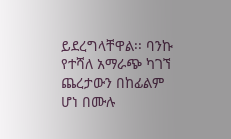ይደረግላቸዋል፡፡ ባንኩ የተሻለ አማራጭ ካገኘ ጨረታውን በከፊልም ሆነ በሙሉ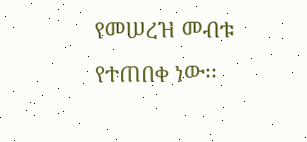የመሠረዝ መብቱ የተጠበቀ ነው፡፡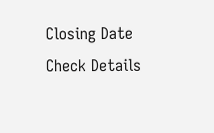Closing Date
Check Details